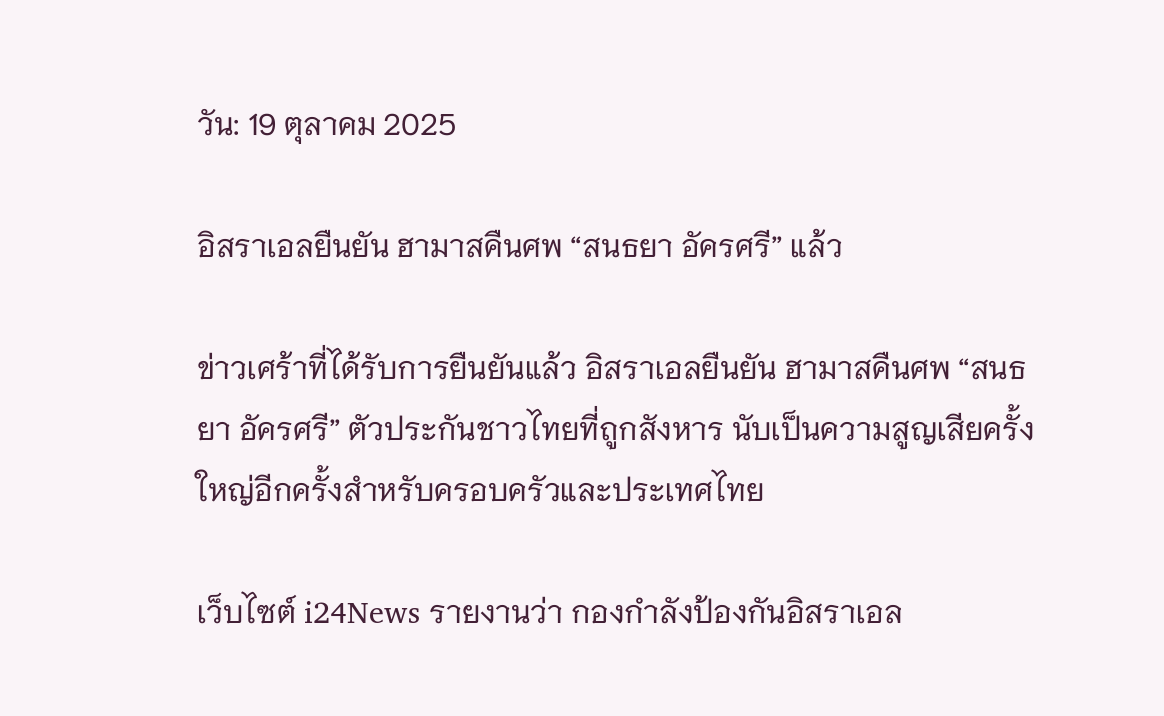วัน: 19 ตุลาคม 2025

อิสราเอลยืนยัน ฮามาสคืนศพ “สนธยา อัครศรี” แล้ว

ข่าวเศร้าที่ได้รับการยืนยันแล้ว อิสราเอลยืนยัน ฮามาสคืนศพ “สนธยา อัครศรี” ตัวประกันชาวไทยที่ถูกสังหาร นับเป็นความสูญเสียครั้งใหญ่อีกครั้งสำหรับครอบครัวและประเทศไทย

เว็บไซต์ i24News รายงานว่า กองกำลังป้องกันอิสราเอล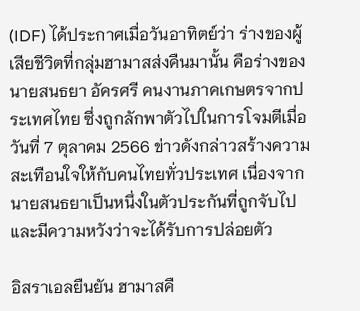(IDF) ได้ประกาศเมื่อวันอาทิตย์ว่า ร่างของผู้เสียชีวิตที่กลุ่มฮามาสส่งคืนมานั้น คือร่างของนายสนธยา อัครศรี คนงานภาคเกษตรจากประเทศไทย ซึ่งถูกลักพาตัวไปในการโจมตีเมื่อวันที่ 7 ตุลาคม 2566 ข่าวดังกล่าวสร้างความสะเทือนใจให้กับคนไทยทั่วประเทศ เนื่องจากนายสนธยาเป็นหนึ่งในตัวประกันที่ถูกจับไปและมีความหวังว่าจะได้รับการปล่อยตัว

อิสราเอลยืนยัน ฮามาสคื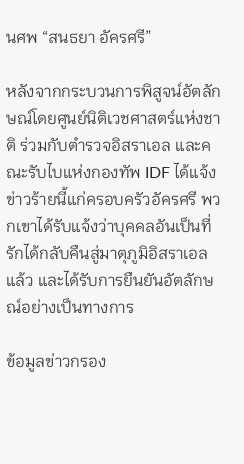นศพ “สนธยา อัครศรี”

หลังจากกระบวนการพิสูจน์อัตลักษณ์โดยศูนย์นิติเวชศาสตร์แห่งชาติ ร่วมกับตำรวจอิสราเอล และคณะรับไบแห่งกองทัพ IDF ได้แจ้งข่าวร้ายนี้แก่ครอบครัวอัครศรี พวกเขาได้รับแจ้งว่าบุคคลอันเป็นที่รักได้กลับคืนสู่มาตุภูมิอิสราเอลแล้ว และได้รับการยืนยันอัตลักษณ์อย่างเป็นทางการ

ข้อมูลข่าวกรอง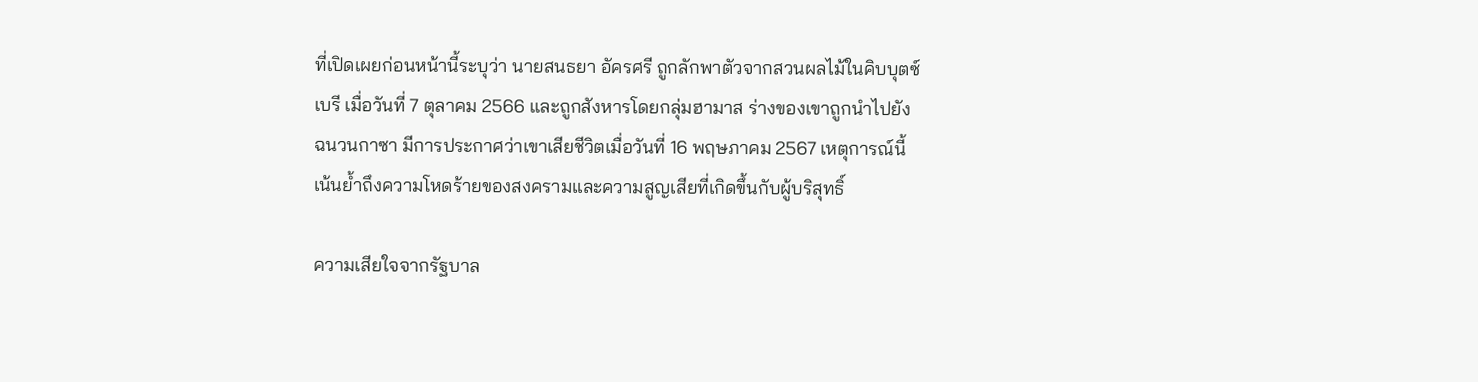ที่เปิดเผยก่อนหน้านี้ระบุว่า นายสนธยา อัครศรี ถูกลักพาตัวจากสวนผลไม้ในคิบบุตซ์เบรี เมื่อวันที่ 7 ตุลาคม 2566 และถูกสังหารโดยกลุ่มฮามาส ร่างของเขาถูกนำไปยังฉนวนกาซา มีการประกาศว่าเขาเสียชีวิตเมื่อวันที่ 16 พฤษภาคม 2567 เหตุการณ์นี้เน้นย้ำถึงความโหดร้ายของสงครามและความสูญเสียที่เกิดขึ้นกับผู้บริสุทธิ์

ความเสียใจจากรัฐบาล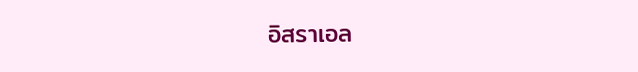อิสราเอล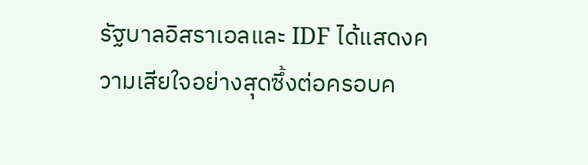รัฐบาลอิสราเอลและ IDF ได้แสดงความเสียใจอย่างสุดซึ้งต่อครอบค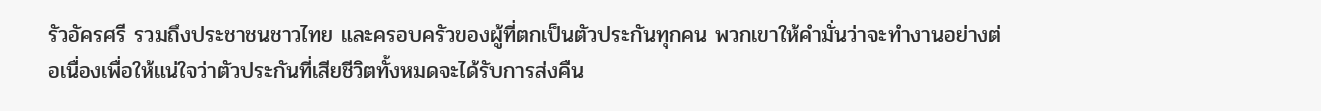รัวอัครศรี รวมถึงประชาชนชาวไทย และครอบครัวของผู้ที่ตกเป็นตัวประกันทุกคน พวกเขาให้คำมั่นว่าจะทำงานอย่างต่อเนื่องเพื่อให้แน่ใจว่าตัวประกันที่เสียชีวิตทั้งหมดจะได้รับการส่งคืน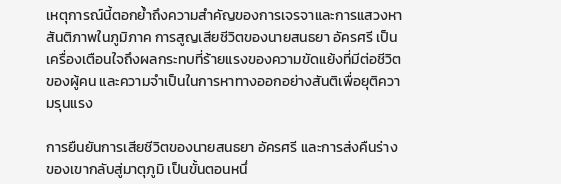เหตุการณ์นี้ตอกย้ำถึงความสำคัญของการเจรจาและการแสวงหาสันติภาพในภูมิภาค การสูญเสียชีวิตของนายสนธยา อัครศรี เป็นเครื่องเตือนใจถึงผลกระทบที่ร้ายแรงของความขัดแย้งที่มีต่อชีวิตของผู้คน และความจำเป็นในการหาทางออกอย่างสันติเพื่อยุติความรุนแรง

การยืนยันการเสียชีวิตของนายสนธยา อัครศรี และการส่งคืนร่างของเขากลับสู่มาตุภูมิ เป็นขั้นตอนหนึ่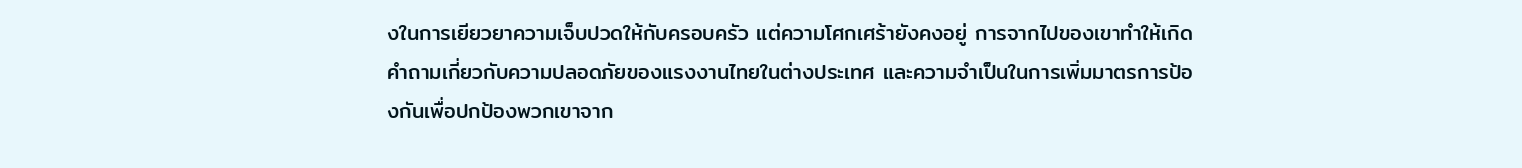งในการเยียวยาความเจ็บปวดให้กับครอบครัว แต่ความโศกเศร้ายังคงอยู่ การจากไปของเขาทำให้เกิดคำถามเกี่ยวกับความปลอดภัยของแรงงานไทยในต่างประเทศ และความจำเป็นในการเพิ่มมาตรการป้องกันเพื่อปกป้องพวกเขาจาก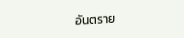อันตราย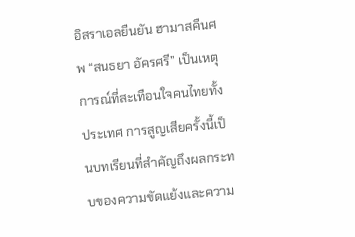อิสราเอลยืนยัน ฮามาสคืนศพ “สนธยา อัครศรี” เป็นเหตุการณ์ที่สะเทือนใจคนไทยทั้งประเทศ การสูญเสียครั้งนี้เป็นบทเรียนที่สำคัญถึงผลกระทบของความขัดแย้งและความ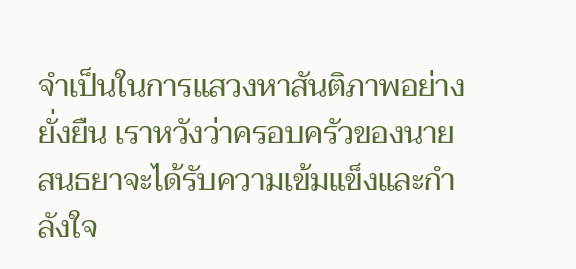จำเป็นในการแสวงหาสันติภาพอย่างยั่งยืน เราหวังว่าครอบครัวของนายสนธยาจะได้รับความเข้มแข็งและกำลังใจ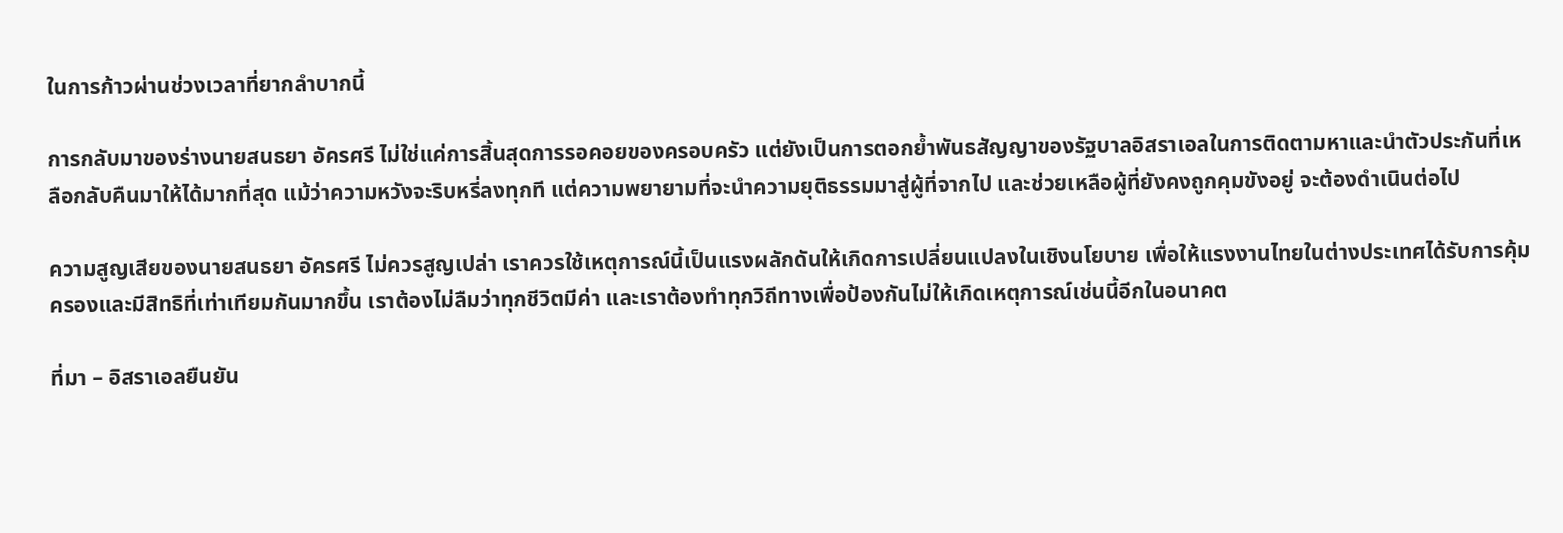ในการก้าวผ่านช่วงเวลาที่ยากลำบากนี้

การกลับมาของร่างนายสนธยา อัครศรี ไม่ใช่แค่การสิ้นสุดการรอคอยของครอบครัว แต่ยังเป็นการตอกย้ำพันธสัญญาของรัฐบาลอิสราเอลในการติดตามหาและนำตัวประกันที่เหลือกลับคืนมาให้ได้มากที่สุด แม้ว่าความหวังจะริบหรี่ลงทุกที แต่ความพยายามที่จะนำความยุติธรรมมาสู่ผู้ที่จากไป และช่วยเหลือผู้ที่ยังคงถูกคุมขังอยู่ จะต้องดำเนินต่อไป

ความสูญเสียของนายสนธยา อัครศรี ไม่ควรสูญเปล่า เราควรใช้เหตุการณ์นี้เป็นแรงผลักดันให้เกิดการเปลี่ยนแปลงในเชิงนโยบาย เพื่อให้แรงงานไทยในต่างประเทศได้รับการคุ้มครองและมีสิทธิที่เท่าเทียมกันมากขึ้น เราต้องไม่ลืมว่าทุกชีวิตมีค่า และเราต้องทำทุกวิถีทางเพื่อป้องกันไม่ให้เกิดเหตุการณ์เช่นนี้อีกในอนาคต

ที่มา – อิสราเอลยืนยัน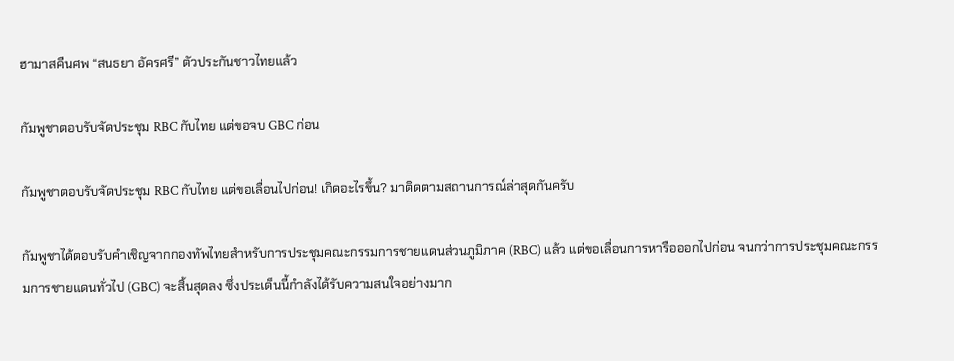ฮามาสคืนศพ “สนธยา อัครศรี” ตัวประกันชาวไทยแล้ว

กัมพูชาตอบรับจัดประชุม RBC กับไทย แต่ขอจบ GBC ก่อน

กัมพูชาตอบรับจัดประชุม RBC กับไทย แต่ขอเลื่อนไปก่อน! เกิดอะไรขึ้น? มาติดตามสถานการณ์ล่าสุดกันครับ

กัมพูชาได้ตอบรับคำเชิญจากกองทัพไทยสำหรับการประชุมคณะกรรมการชายแดนส่วนภูมิภาค (RBC) แล้ว แต่ขอเลื่อนการหารือออกไปก่อน จนกว่าการประชุมคณะกรรมการชายแดนทั่วไป (GBC) จะสิ้นสุดลง ซึ่งประเด็นนี้กำลังได้รับความสนใจอย่างมาก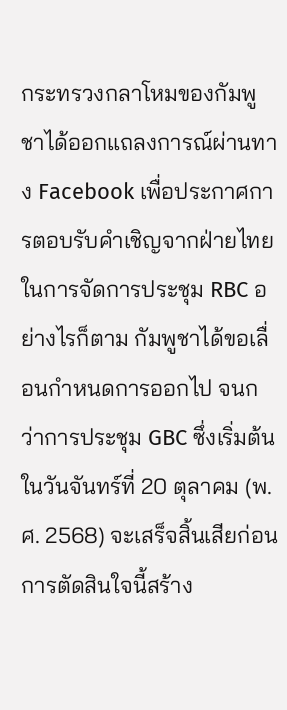กระทรวงกลาโหมของกัมพูชาได้ออกแถลงการณ์ผ่านทาง Facebook เพื่อประกาศการตอบรับคำเชิญจากฝ่ายไทยในการจัดการประชุม RBC อย่างไรก็ตาม กัมพูชาได้ขอเลื่อนกำหนดการออกไป จนกว่าการประชุม GBC ซึ่งเริ่มต้นในวันจันทร์ที่ 20 ตุลาคม (พ.ศ. 2568) จะเสร็จสิ้นเสียก่อน การตัดสินใจนี้สร้าง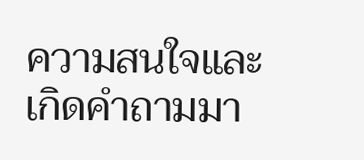ความสนใจและเกิดคำถามมา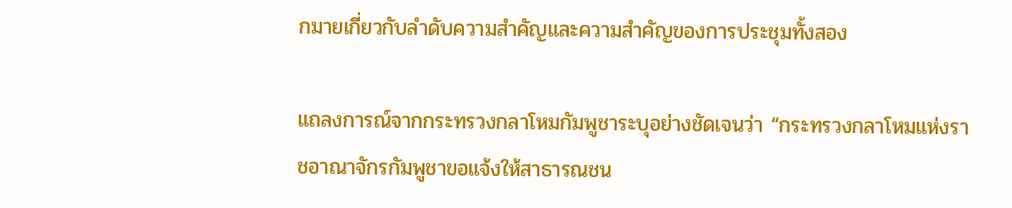กมายเกี่ยวกับลำดับความสำคัญและความสำคัญของการประชุมทั้งสอง

แถลงการณ์จากกระทรวงกลาโหมกัมพูชาระบุอย่างชัดเจนว่า “กระทรวงกลาโหมแห่งราชอาณาจักรกัมพูชาขอแจ้งให้สาธารณชน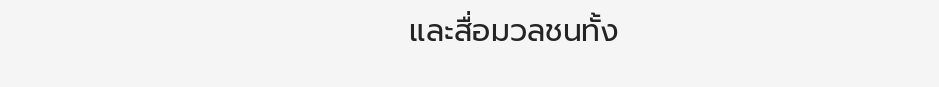และสื่อมวลชนทั้ง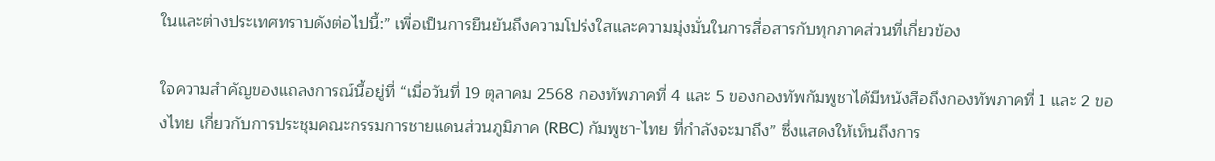ในและต่างประเทศทราบดังต่อไปนี้:” เพื่อเป็นการยืนยันถึงความโปร่งใสและความมุ่งมั่นในการสื่อสารกับทุกภาคส่วนที่เกี่ยวข้อง

ใจความสำคัญของแถลงการณ์นี้อยู่ที่ “เมื่อวันที่ 19 ตุลาคม 2568 กองทัพภาคที่ 4 และ 5 ของกองทัพกัมพูชาได้มีหนังสือถึงกองทัพภาคที่ 1 และ 2 ของไทย เกี่ยวกับการประชุมคณะกรรมการชายแดนส่วนภูมิภาค (RBC) กัมพูชา-ไทย ที่กำลังจะมาถึง” ซึ่งแสดงให้เห็นถึงการ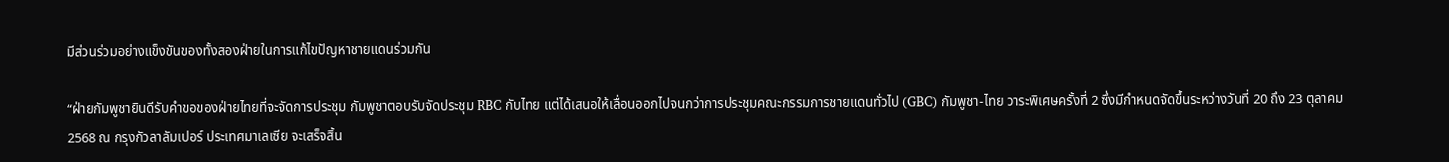มีส่วนร่วมอย่างแข็งขันของทั้งสองฝ่ายในการแก้ไขปัญหาชายแดนร่วมกัน

“ฝ่ายกัมพูชายินดีรับคำขอของฝ่ายไทยที่จะจัดการประชุม กัมพูชาตอบรับจัดประชุม RBC กับไทย แต่ได้เสนอให้เลื่อนออกไปจนกว่าการประชุมคณะกรรมการชายแดนทั่วไป (GBC) กัมพูชา-ไทย วาระพิเศษครั้งที่ 2 ซึ่งมีกำหนดจัดขึ้นระหว่างวันที่ 20 ถึง 23 ตุลาคม 2568 ณ กรุงกัวลาลัมเปอร์ ประเทศมาเลเซีย จะเสร็จสิ้น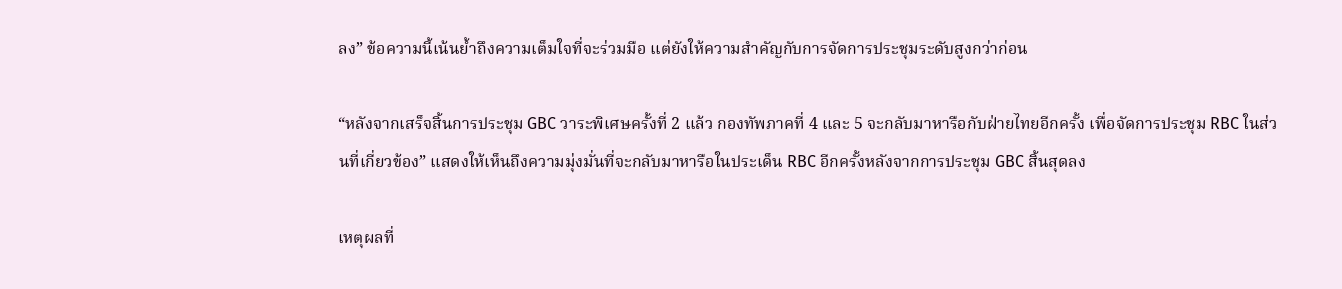ลง” ข้อความนี้เน้นย้ำถึงความเต็มใจที่จะร่วมมือ แต่ยังให้ความสำคัญกับการจัดการประชุมระดับสูงกว่าก่อน

“หลังจากเสร็จสิ้นการประชุม GBC วาระพิเศษครั้งที่ 2 แล้ว กองทัพภาคที่ 4 และ 5 จะกลับมาหารือกับฝ่ายไทยอีกครั้ง เพื่อจัดการประชุม RBC ในส่วนที่เกี่ยวข้อง” แสดงให้เห็นถึงความมุ่งมั่นที่จะกลับมาหารือในประเด็น RBC อีกครั้งหลังจากการประชุม GBC สิ้นสุดลง

เหตุผลที่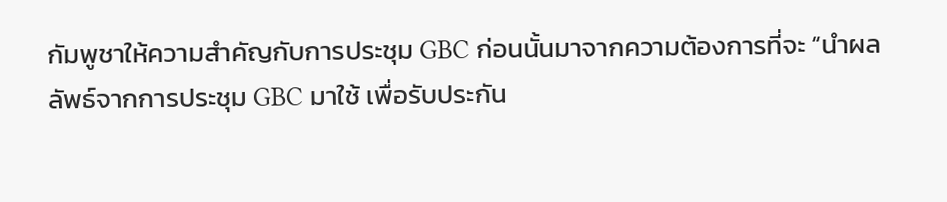กัมพูชาให้ความสำคัญกับการประชุม GBC ก่อนนั้นมาจากความต้องการที่จะ “นำผลลัพธ์จากการประชุม GBC มาใช้ เพื่อรับประกัน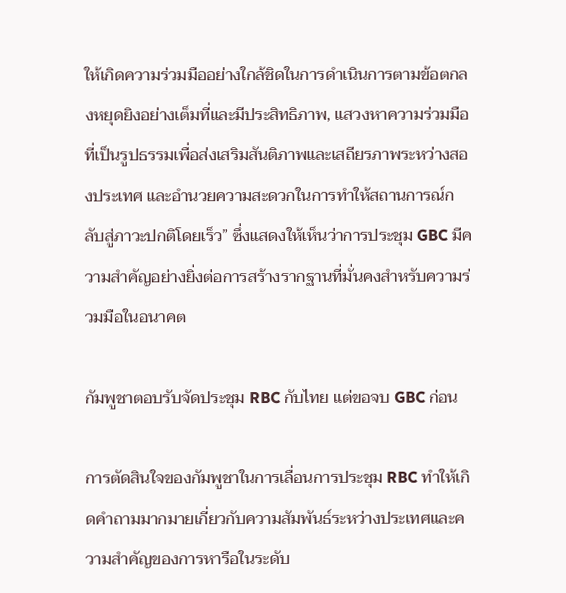ให้เกิดความร่วมมืออย่างใกล้ชิดในการดำเนินการตามข้อตกลงหยุดยิงอย่างเต็มที่และมีประสิทธิภาพ, แสวงหาความร่วมมือที่เป็นรูปธรรมเพื่อส่งเสริมสันติภาพและเสถียรภาพระหว่างสองประเทศ และอำนวยความสะดวกในการทำให้สถานการณ์กลับสู่ภาวะปกติโดยเร็ว” ซึ่งแสดงให้เห็นว่าการประชุม GBC มีความสำคัญอย่างยิ่งต่อการสร้างรากฐานที่มั่นคงสำหรับความร่วมมือในอนาคต

กัมพูชาตอบรับจัดประชุม RBC กับไทย แต่ขอจบ GBC ก่อน

การตัดสินใจของกัมพูชาในการเลื่อนการประชุม RBC ทำให้เกิดคำถามมากมายเกี่ยวกับความสัมพันธ์ระหว่างประเทศและความสำคัญของการหารือในระดับ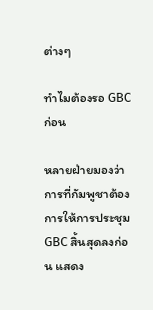ต่างๆ

ทำไมต้องรอ GBC ก่อน

หลายฝ่ายมองว่าการที่กัมพูชาต้องการให้การประชุม GBC สิ้นสุดลงก่อน แสดง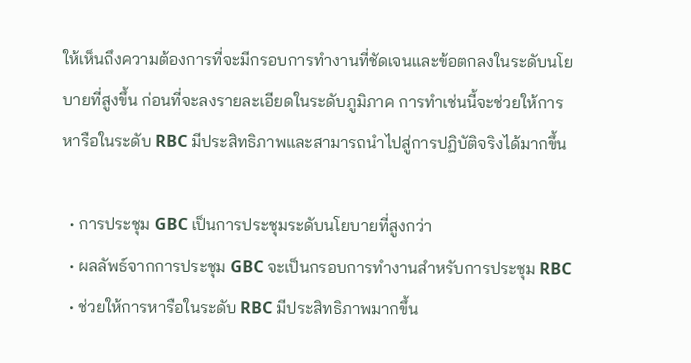ให้เห็นถึงความต้องการที่จะมีกรอบการทำงานที่ชัดเจนและข้อตกลงในระดับนโยบายที่สูงขึ้น ก่อนที่จะลงรายละเอียดในระดับภูมิภาค การทำเช่นนี้จะช่วยให้การหารือในระดับ RBC มีประสิทธิภาพและสามารถนำไปสู่การปฏิบัติจริงได้มากขึ้น

  • การประชุม GBC เป็นการประชุมระดับนโยบายที่สูงกว่า
  • ผลลัพธ์จากการประชุม GBC จะเป็นกรอบการทำงานสำหรับการประชุม RBC
  • ช่วยให้การหารือในระดับ RBC มีประสิทธิภาพมากขึ้น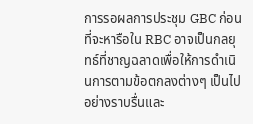การรอผลการประชุม GBC ก่อนที่จะหารือใน RBC อาจเป็นกลยุทธ์ที่ชาญฉลาดเพื่อให้การดำเนินการตามข้อตกลงต่างๆ เป็นไปอย่างราบรื่นและ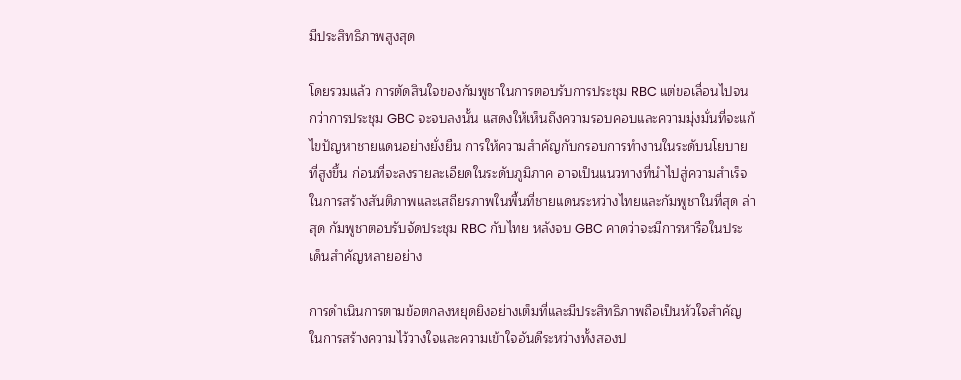มีประสิทธิภาพสูงสุด

โดยรวมแล้ว การตัดสินใจของกัมพูชาในการตอบรับการประชุม RBC แต่ขอเลื่อนไปจนกว่าการประชุม GBC จะจบลงนั้น แสดงให้เห็นถึงความรอบคอบและความมุ่งมั่นที่จะแก้ไขปัญหาชายแดนอย่างยั่งยืน การให้ความสำคัญกับกรอบการทำงานในระดับนโยบายที่สูงขึ้น ก่อนที่จะลงรายละเอียดในระดับภูมิภาค อาจเป็นแนวทางที่นำไปสู่ความสำเร็จในการสร้างสันติภาพและเสถียรภาพในพื้นที่ชายแดนระหว่างไทยและกัมพูชาในที่สุด ล่าสุด กัมพูชาตอบรับจัดประชุม RBC กับไทย หลังจบ GBC คาดว่าจะมีการหารือในประเด็นสำคัญหลายอย่าง

การดำเนินการตามข้อตกลงหยุดยิงอย่างเต็มที่และมีประสิทธิภาพถือเป็นหัวใจสำคัญในการสร้างความไว้วางใจและความเข้าใจอันดีระหว่างทั้งสองป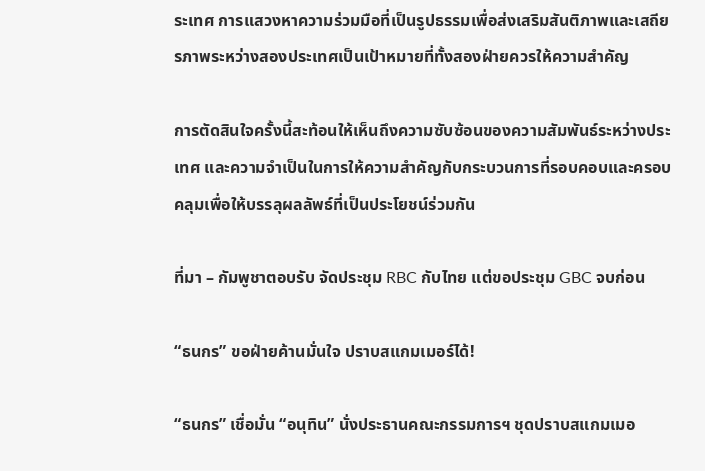ระเทศ การแสวงหาความร่วมมือที่เป็นรูปธรรมเพื่อส่งเสริมสันติภาพและเสถียรภาพระหว่างสองประเทศเป็นเป้าหมายที่ทั้งสองฝ่ายควรให้ความสำคัญ

การตัดสินใจครั้งนี้สะท้อนให้เห็นถึงความซับซ้อนของความสัมพันธ์ระหว่างประเทศ และความจำเป็นในการให้ความสำคัญกับกระบวนการที่รอบคอบและครอบคลุมเพื่อให้บรรลุผลลัพธ์ที่เป็นประโยชน์ร่วมกัน

ที่มา – กัมพูชาตอบรับ จัดประชุม RBC กับไทย แต่ขอประชุม GBC จบก่อน

“ธนกร” ขอฝ่ายค้านมั่นใจ ปราบสแกมเมอร์ได้!

“ธนกร” เชื่อมั่น “อนุทิน” นั่งประธานคณะกรรมการฯ ชุดปราบสแกมเมอ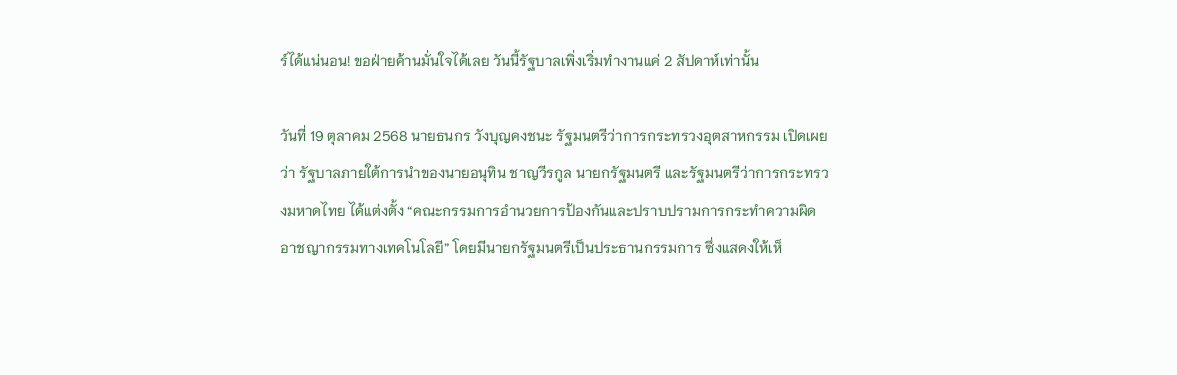ร์ได้แน่นอน! ขอฝ่ายค้านมั่นใจได้เลย วันนี้รัฐบาลเพิ่งเริ่มทำงานแค่ 2 สัปดาห์เท่านั้น

วันที่ 19 ตุลาคม 2568 นายธนกร วังบุญคงชนะ รัฐมนตรีว่าการกระทรวงอุตสาหกรรม เปิดเผยว่า รัฐบาลภายใต้การนำของนายอนุทิน ชาญวีรกูล นายกรัฐมนตรี และรัฐมนตรีว่าการกระทรวงมหาดไทย ได้แต่งตั้ง “คณะกรรมการอำนวยการป้องกันและปราบปรามการกระทำความผิดอาชญากรรมทางเทคโนโลยี” โดยมีนายกรัฐมนตรีเป็นประธานกรรมการ ซึ่งแสดงให้เห็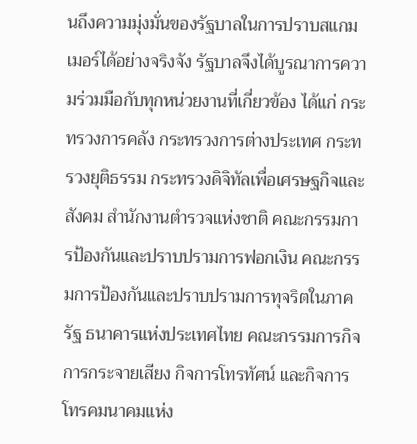นถึงความมุ่งมั่นของรัฐบาลในการปราบสแกมเมอร์ได้อย่างจริงจัง รัฐบาลจึงได้บูรณาการความร่วมมือกับทุกหน่วยงานที่เกี่ยวข้อง ได้แก่ กระทรวงการคลัง กระทรวงการต่างประเทศ กระทรวงยุติธรรม กระทรวงดิจิทัลเพื่อเศรษฐกิจและสังคม สำนักงานตำรวจแห่งชาติ คณะกรรมการป้องกันและปราบปรามการฟอกเงิน คณะกรรมการป้องกันและปราบปรามการทุจริตในภาครัฐ ธนาคารแห่งประเทศไทย คณะกรรมการกิจการกระจายเสียง กิจการโทรทัศน์ และกิจการโทรคมนาคมแห่ง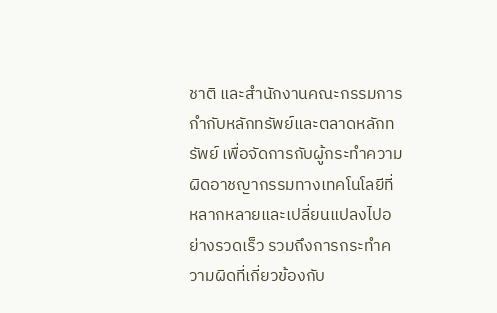ชาติ และสำนักงานคณะกรรมการกำกับหลักทรัพย์และตลาดหลักทรัพย์ เพื่อจัดการกับผู้กระทำความผิดอาชญากรรมทางเทคโนโลยีที่หลากหลายและเปลี่ยนแปลงไปอย่างรวดเร็ว รวมถึงการกระทำความผิดที่เกี่ยวข้องกับ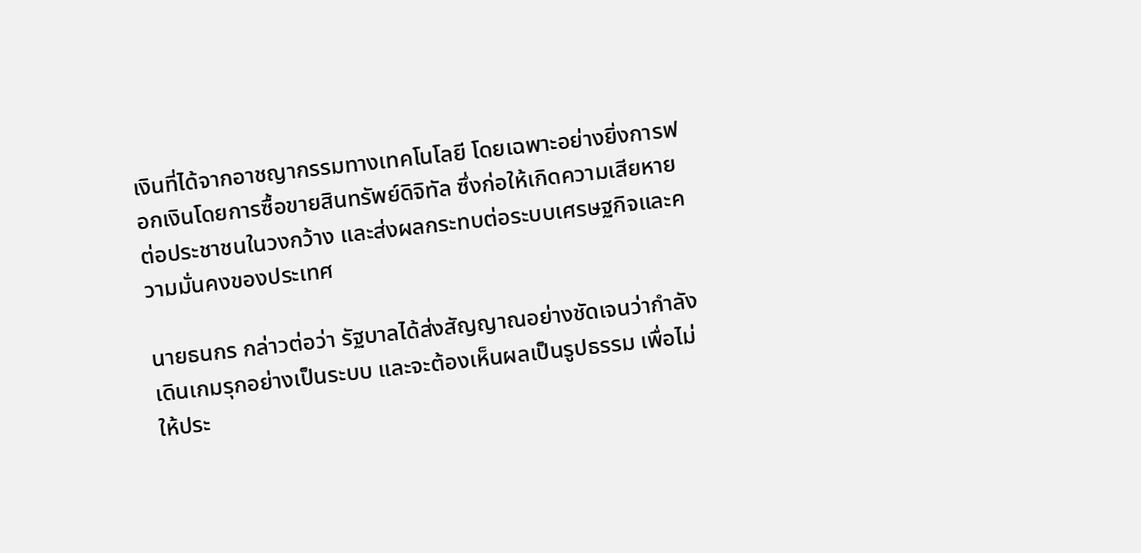เงินที่ได้จากอาชญากรรมทางเทคโนโลยี โดยเฉพาะอย่างยิ่งการฟอกเงินโดยการซื้อขายสินทรัพย์ดิจิทัล ซึ่งก่อให้เกิดความเสียหายต่อประชาชนในวงกว้าง และส่งผลกระทบต่อระบบเศรษฐกิจและความมั่นคงของประเทศ

นายธนกร กล่าวต่อว่า รัฐบาลได้ส่งสัญญาณอย่างชัดเจนว่ากำลังเดินเกมรุกอย่างเป็นระบบ และจะต้องเห็นผลเป็นรูปธรรม เพื่อไม่ให้ประ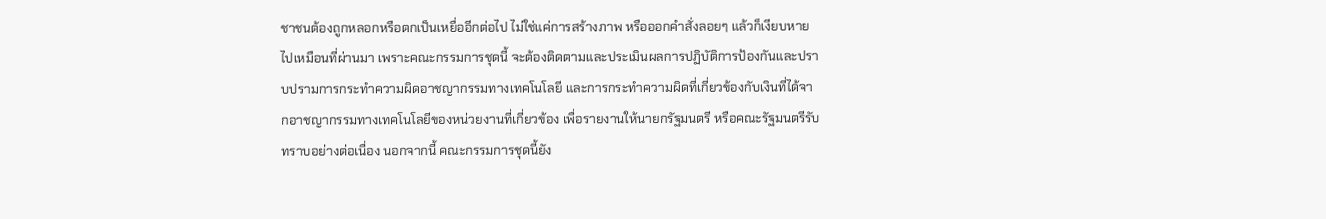ชาชนต้องถูกหลอกหรือตกเป็นเหยื่ออีกต่อไป ไม่ใช่แค่การสร้างภาพ หรือออกคำสั่งลอยๆ แล้วก็เงียบหายไปเหมือนที่ผ่านมา เพราะคณะกรรมการชุดนี้ จะต้องติดตามและประเมินผลการปฏิบัติการป้องกันและปราบปรามการกระทำความผิดอาชญากรรมทางเทคโนโลยี และการกระทำความผิดที่เกี่ยวข้องกับเงินที่ได้จากอาชญากรรมทางเทคโนโลยีของหน่วยงานที่เกี่ยวข้อง เพื่อรายงานให้นายกรัฐมนตรี หรือคณะรัฐมนตรีรับทราบอย่างต่อเนื่อง นอกจากนี้ คณะกรรมการชุดนี้ยัง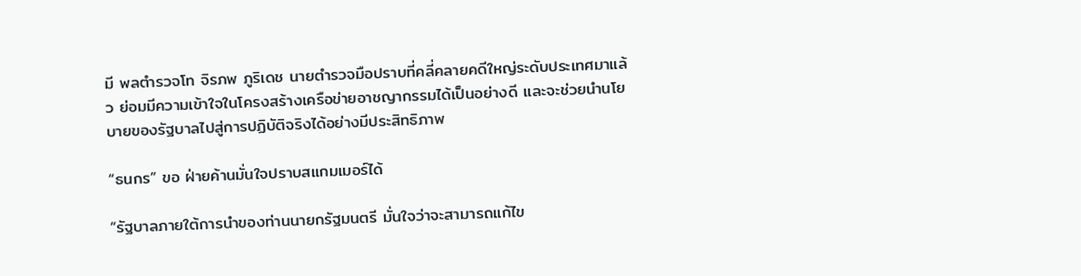มี พลตำรวจโท จิรภพ ภูริเดช นายตำรวจมือปราบที่คลี่คลายคดีใหญ่ระดับประเทศมาแล้ว ย่อมมีความเข้าใจในโครงสร้างเครือข่ายอาชญากรรมได้เป็นอย่างดี และจะช่วยนำนโยบายของรัฐบาลไปสู่การปฏิบัติจริงได้อย่างมีประสิทธิภาพ

“ธนกร” ขอ ฝ่ายค้านมั่นใจปราบสแกมเมอร์ได้

“รัฐบาลภายใต้การนำของท่านนายกรัฐมนตรี มั่นใจว่าจะสามารถแก้ไข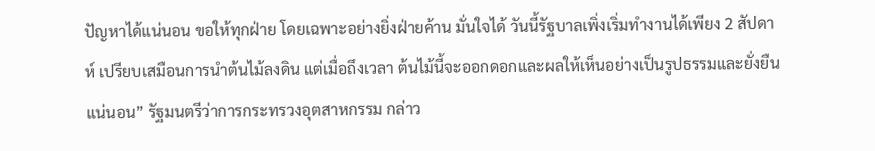ปัญหาได้แน่นอน ขอให้ทุกฝ่าย โดยเฉพาะอย่างยิ่งฝ่ายค้าน มั่นใจได้ วันนี้รัฐบาลเพิ่งเริ่มทำงานได้เพียง 2 สัปดาห์ เปรียบเสมือนการนำต้นไม้ลงดิน แต่เมื่อถึงเวลา ต้นไม้นี้จะออกดอกและผลให้เห็นอย่างเป็นรูปธรรมและยั่งยืนแน่นอน” รัฐมนตรีว่าการกระทรวงอุตสาหกรรม กล่าว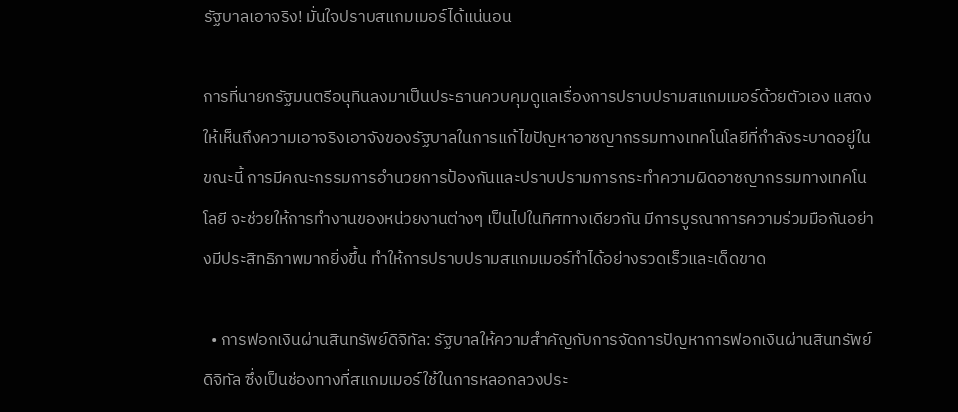รัฐบาลเอาจริง! มั่นใจปราบสแกมเมอร์ได้แน่นอน

การที่นายกรัฐมนตรีอนุทินลงมาเป็นประธานควบคุมดูแลเรื่องการปราบปรามสแกมเมอร์ด้วยตัวเอง แสดงให้เห็นถึงความเอาจริงเอาจังของรัฐบาลในการแก้ไขปัญหาอาชญากรรมทางเทคโนโลยีที่กำลังระบาดอยู่ในขณะนี้ การมีคณะกรรมการอำนวยการป้องกันและปราบปรามการกระทำความผิดอาชญากรรมทางเทคโนโลยี จะช่วยให้การทำงานของหน่วยงานต่างๆ เป็นไปในทิศทางเดียวกัน มีการบูรณาการความร่วมมือกันอย่างมีประสิทธิภาพมากยิ่งขึ้น ทำให้การปราบปรามสแกมเมอร์ทำได้อย่างรวดเร็วและเด็ดขาด

  • การฟอกเงินผ่านสินทรัพย์ดิจิทัล: รัฐบาลให้ความสำคัญกับการจัดการปัญหาการฟอกเงินผ่านสินทรัพย์ดิจิทัล ซึ่งเป็นช่องทางที่สแกมเมอร์ใช้ในการหลอกลวงประ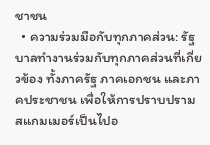ชาชน
  • ความร่วมมือกับทุกภาคส่วน: รัฐบาลทำงานร่วมกับทุกภาคส่วนที่เกี่ยวข้อง ทั้งภาครัฐ ภาคเอกชน และภาคประชาชน เพื่อให้การปราบปรามสแกมเมอร์เป็นไปอ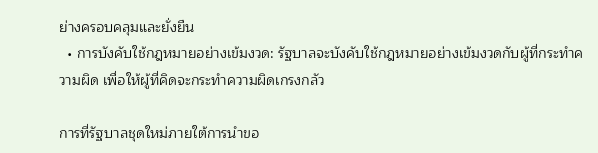ย่างครอบคลุมและยั่งยืน
  • การบังคับใช้กฎหมายอย่างเข้มงวด: รัฐบาลจะบังคับใช้กฎหมายอย่างเข้มงวดกับผู้ที่กระทำความผิด เพื่อให้ผู้ที่คิดจะกระทำความผิดเกรงกลัว

การที่รัฐบาลชุดใหม่ภายใต้การนำขอ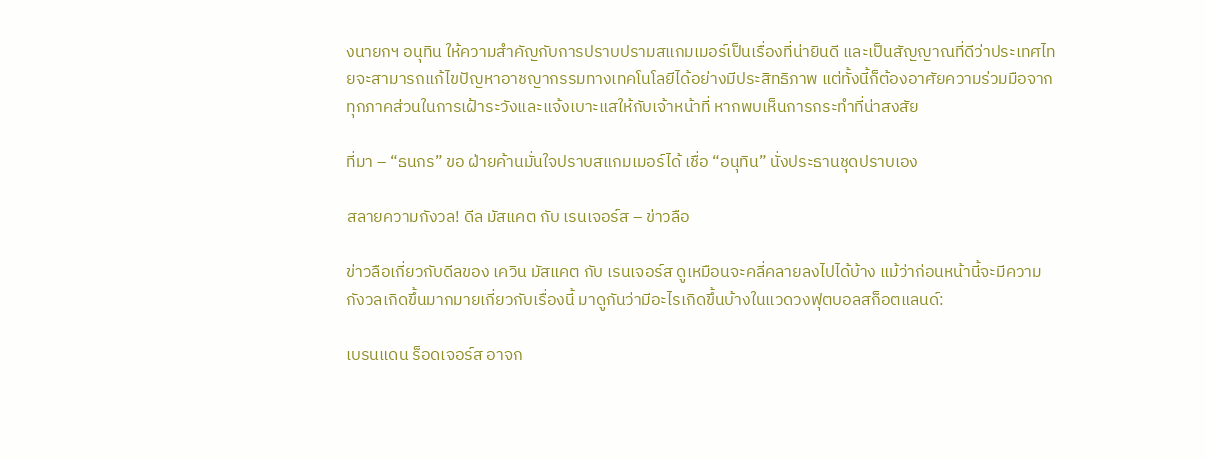งนายกฯ อนุทิน ให้ความสำคัญกับการปราบปรามสแกมเมอร์เป็นเรื่องที่น่ายินดี และเป็นสัญญาณที่ดีว่าประเทศไทยจะสามารถแก้ไขปัญหาอาชญากรรมทางเทคโนโลยีได้อย่างมีประสิทธิภาพ แต่ทั้งนี้ก็ต้องอาศัยความร่วมมือจากทุกภาคส่วนในการเฝ้าระวังและแจ้งเบาะแสให้กับเจ้าหน้าที่ หากพบเห็นการกระทำที่น่าสงสัย

ที่มา – “ธนกร” ขอ ฝ่ายค้านมั่นใจปราบสแกมเมอร์ได้ เชื่อ “อนุทิน” นั่งประธานชุดปราบเอง

สลายความกังวล! ดีล มัสแคต กับ เรนเจอร์ส – ข่าวลือ

ข่าวลือเกี่ยวกับดีลของ เควิน มัสแคต กับ เรนเจอร์ส ดูเหมือนจะคลี่คลายลงไปได้บ้าง แม้ว่าก่อนหน้านี้จะมีความกังวลเกิดขึ้นมากมายเกี่ยวกับเรื่องนี้ มาดูกันว่ามีอะไรเกิดขึ้นบ้างในแวดวงฟุตบอลสก็อตแลนด์:

เบรนแดน ร็อดเจอร์ส อาจก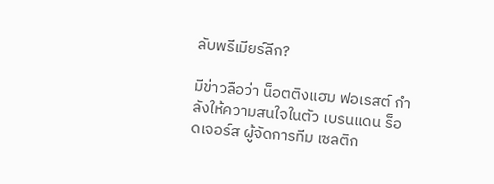ลับพรีเมียร์ลีก?

มีข่าวลือว่า น็อตติงแฮม ฟอเรสต์ กำลังให้ความสนใจในตัว เบรนแดน ร็อดเจอร์ส ผู้จัดการทีม เซลติก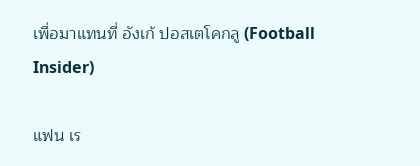เพื่อมาแทนที่ อังเก้ ปอสเตโคกลู (Football Insider)

แฟน เร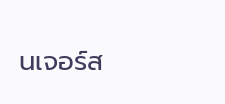นเจอร์ส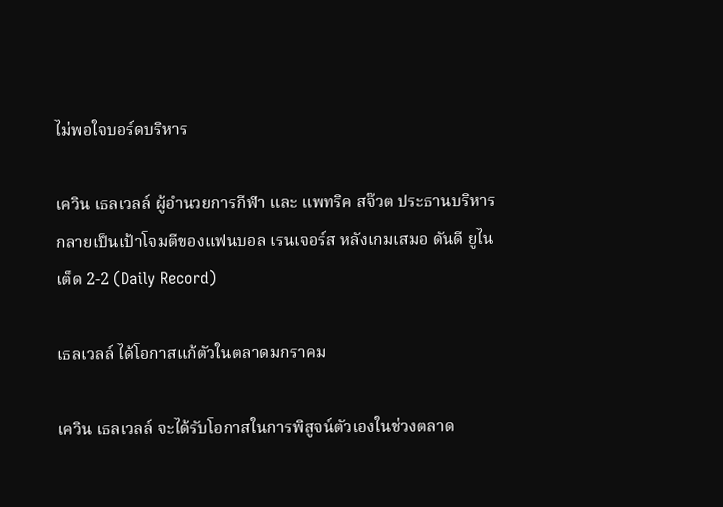ไม่พอใจบอร์ดบริหาร

เควิน เธลเวลล์ ผู้อำนวยการกีฬา และ แพทริค สจ๊วต ประธานบริหาร กลายเป็นเป้าโจมตีของแฟนบอล เรนเจอร์ส หลังเกมเสมอ ดันดี ยูไนเต็ด 2-2 (Daily Record)

เธลเวลล์ ได้โอกาสแก้ตัวในตลาดมกราคม

เควิน เธลเวลล์ จะได้รับโอกาสในการพิสูจน์ตัวเองในช่วงตลาด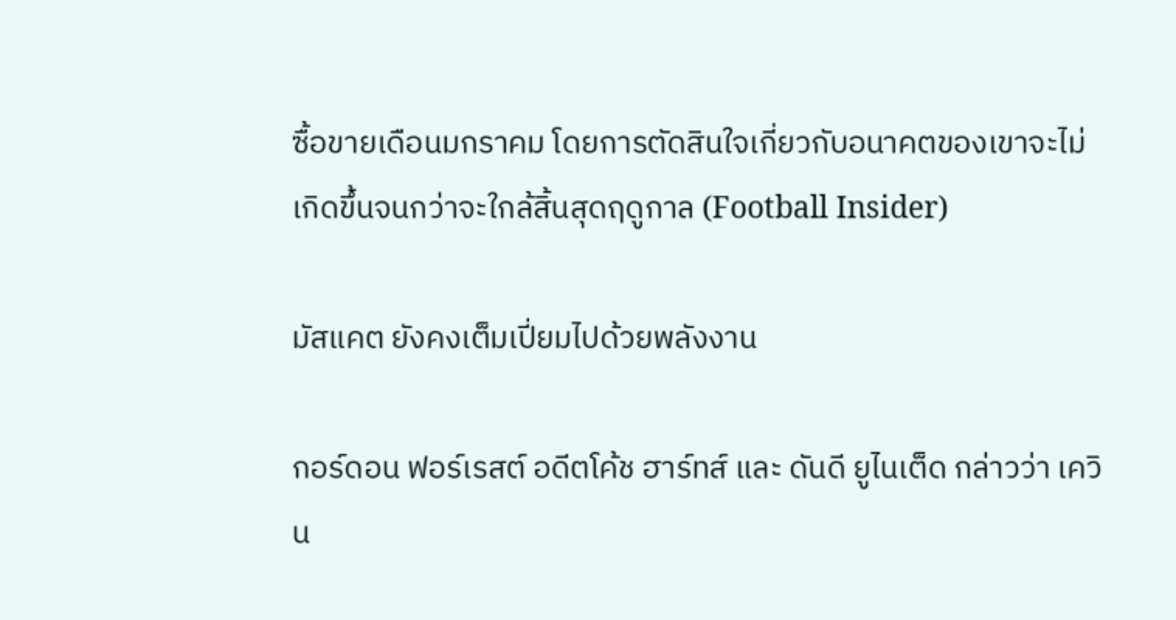ซื้อขายเดือนมกราคม โดยการตัดสินใจเกี่ยวกับอนาคตของเขาจะไม่เกิดขึ้นจนกว่าจะใกล้สิ้นสุดฤดูกาล (Football Insider)

มัสแคต ยังคงเต็มเปี่ยมไปด้วยพลังงาน

กอร์ดอน ฟอร์เรสต์ อดีตโค้ช ฮาร์ทส์ และ ดันดี ยูไนเต็ด กล่าวว่า เควิน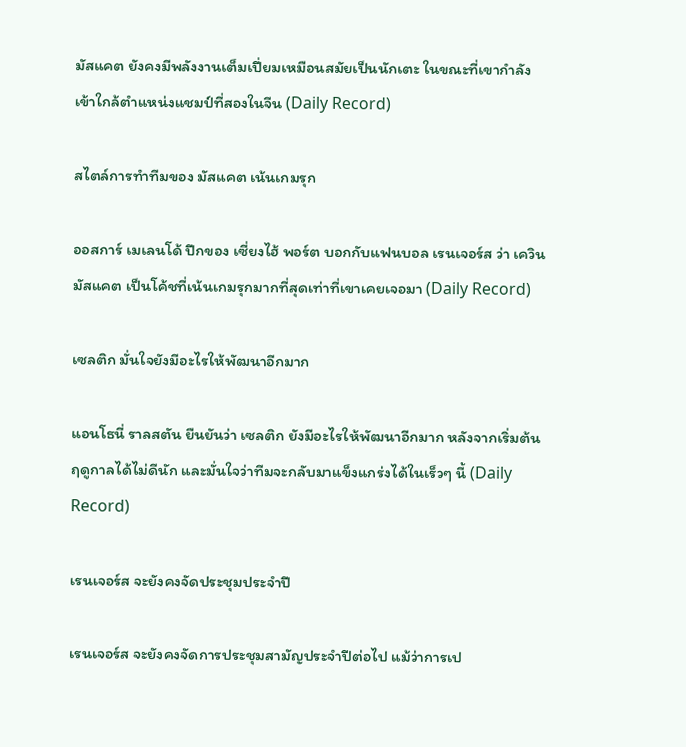มัสแคต ยังคงมีพลังงานเต็มเปี่ยมเหมือนสมัยเป็นนักเตะ ในขณะที่เขากำลังเข้าใกล้ตำแหน่งแชมป์ที่สองในจีน (Daily Record)

สไตล์การทำทีมของ มัสแคต เน้นเกมรุก

ออสการ์ เมเลนโด้ ปีกของ เซี่ยงไฮ้ พอร์ต บอกกับแฟนบอล เรนเจอร์ส ว่า เควิน มัสแคต เป็นโค้ชที่เน้นเกมรุกมากที่สุดเท่าที่เขาเคยเจอมา (Daily Record)

เซลติก มั่นใจยังมีอะไรให้พัฒนาอีกมาก

แอนโธนี่ ราลสตัน ยืนยันว่า เซลติก ยังมีอะไรให้พัฒนาอีกมาก หลังจากเริ่มต้นฤดูกาลได้ไม่ดีนัก และมั่นใจว่าทีมจะกลับมาแข็งแกร่งได้ในเร็วๆ นี้ (Daily Record)

เรนเจอร์ส จะยังคงจัดประชุมประจำปี

เรนเจอร์ส จะยังคงจัดการประชุมสามัญประจำปีต่อไป แม้ว่าการเป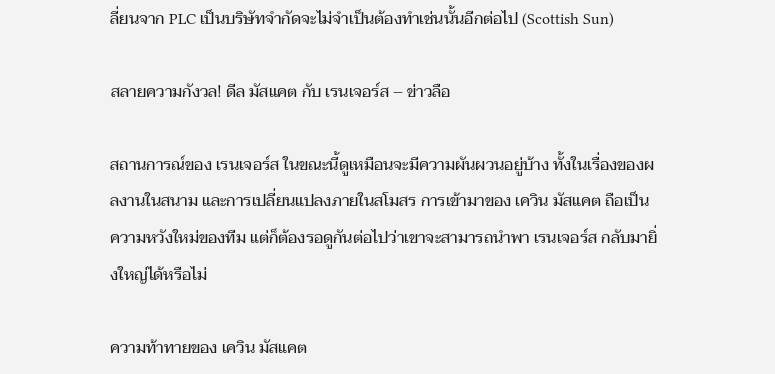ลี่ยนจาก PLC เป็นบริษัทจำกัดจะไม่จำเป็นต้องทำเช่นนั้นอีกต่อไป (Scottish Sun)

สลายความกังวล! ดีล มัสแคต กับ เรนเจอร์ส – ข่าวลือ

สถานการณ์ของ เรนเจอร์ส ในขณะนี้ดูเหมือนจะมีความผันผวนอยู่บ้าง ทั้งในเรื่องของผลงานในสนาม และการเปลี่ยนแปลงภายในสโมสร การเข้ามาของ เควิน มัสแคต ถือเป็นความหวังใหม่ของทีม แต่ก็ต้องรอดูกันต่อไปว่าเขาจะสามารถนำพา เรนเจอร์ส กลับมายิ่งใหญ่ได้หรือไม่

ความท้าทายของ เควิน มัสแคต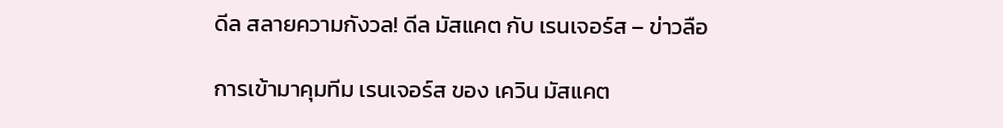ดีล สลายความกังวล! ดีล มัสแคต กับ เรนเจอร์ส – ข่าวลือ

การเข้ามาคุมทีม เรนเจอร์ส ของ เควิน มัสแคต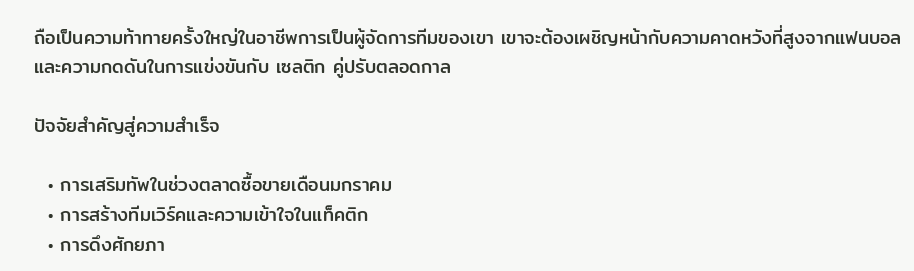ถือเป็นความท้าทายครั้งใหญ่ในอาชีพการเป็นผู้จัดการทีมของเขา เขาจะต้องเผชิญหน้ากับความคาดหวังที่สูงจากแฟนบอล และความกดดันในการแข่งขันกับ เซลติก คู่ปรับตลอดกาล

ปัจจัยสำคัญสู่ความสำเร็จ

  • การเสริมทัพในช่วงตลาดซื้อขายเดือนมกราคม
  • การสร้างทีมเวิร์คและความเข้าใจในแท็คติก
  • การดึงศักยภา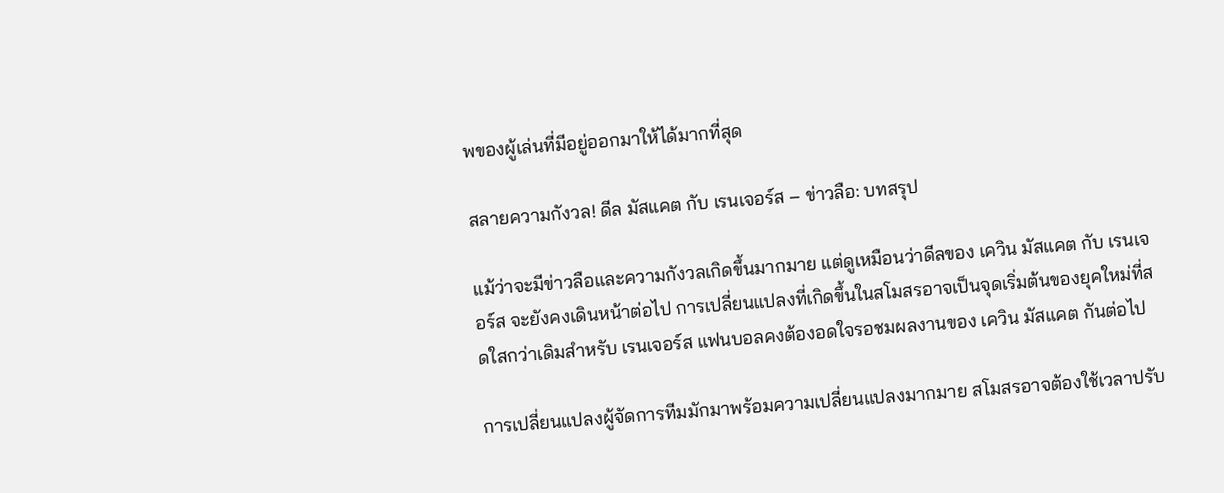พของผู้เล่นที่มีอยู่ออกมาให้ได้มากที่สุด

สลายความกังวล! ดีล มัสแคต กับ เรนเจอร์ส – ข่าวลือ: บทสรุป

แม้ว่าจะมีข่าวลือและความกังวลเกิดขึ้นมากมาย แต่ดูเหมือนว่าดีลของ เควิน มัสแคต กับ เรนเจอร์ส จะยังคงเดินหน้าต่อไป การเปลี่ยนแปลงที่เกิดขึ้นในสโมสรอาจเป็นจุดเริ่มต้นของยุคใหม่ที่สดใสกว่าเดิมสำหรับ เรนเจอร์ส แฟนบอลคงต้องอดใจรอชมผลงานของ เควิน มัสแคต กันต่อไป

การเปลี่ยนแปลงผู้จัดการทีมมักมาพร้อมความเปลี่ยนแปลงมากมาย สโมสรอาจต้องใช้เวลาปรับ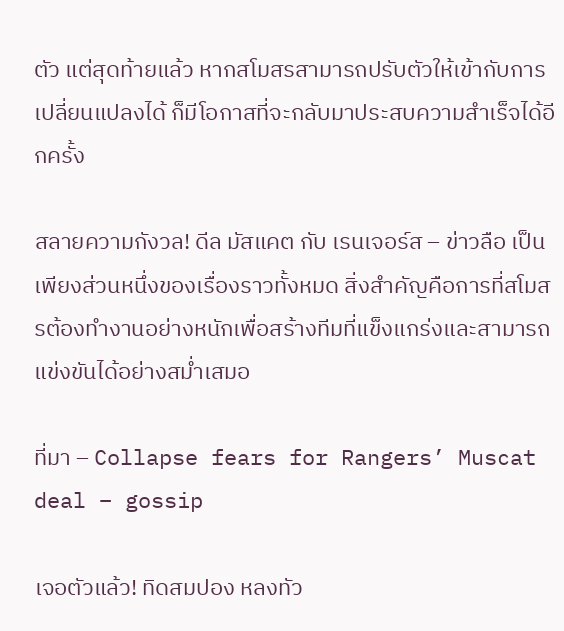ตัว แต่สุดท้ายแล้ว หากสโมสรสามารถปรับตัวให้เข้ากับการเปลี่ยนแปลงได้ ก็มีโอกาสที่จะกลับมาประสบความสำเร็จได้อีกครั้ง

สลายความกังวล! ดีล มัสแคต กับ เรนเจอร์ส – ข่าวลือ เป็นเพียงส่วนหนึ่งของเรื่องราวทั้งหมด สิ่งสำคัญคือการที่สโมสรต้องทำงานอย่างหนักเพื่อสร้างทีมที่แข็งแกร่งและสามารถแข่งขันได้อย่างสม่ำเสมอ

ที่มา – Collapse fears for Rangers’ Muscat deal – gossip

เจอตัวแล้ว! ทิดสมปอง หลงทัว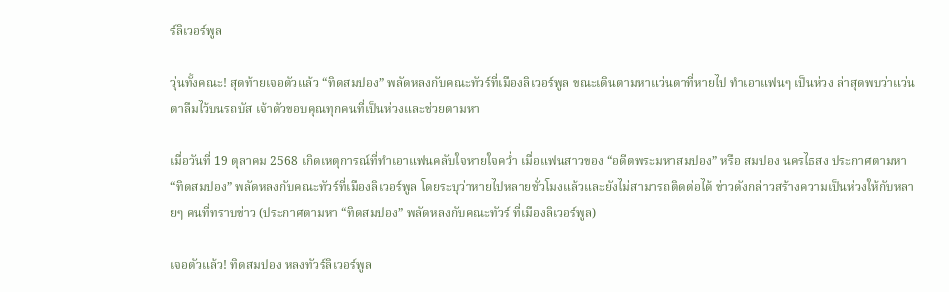ร์ลิเวอร์พูล

วุ่นทั้งคณะ! สุดท้ายเจอตัวแล้ว “ทิดสมปอง” พลัดหลงกับคณะทัวร์ที่เมืองลิเวอร์พูล ขณะเดินตามหาแว่นตาที่หายไป ทำเอาแฟนๆ เป็นห่วง ล่าสุดพบว่าแว่นตาลืมไว้บนรถบัส เจ้าตัวขอบคุณทุกคนที่เป็นห่วงและช่วยตามหา

เมื่อวันที่ 19 ตุลาคม 2568 เกิดเหตุการณ์ที่ทำเอาแฟนคลับใจหายใจคว่ำ เมื่อแฟนสาวของ “อดีตพระมหาสมปอง” หรือ สมปอง นครไธสง ประกาศตามหา “ทิดสมปอง” พลัดหลงกับคณะทัวร์ที่เมืองลิเวอร์พูล โดยระบุว่าหายไปหลายชั่วโมงแล้วและยังไม่สามารถติดต่อได้ ข่าวดังกล่าวสร้างความเป็นห่วงให้กับหลายๆ คนที่ทราบข่าว (ประกาศตามหา “ทิดสมปอง” พลัดหลงกับคณะทัวร์ ที่เมืองลิเวอร์พูล)

เจอตัวแล้ว! ทิดสมปอง หลงทัวร์ลิเวอร์พูล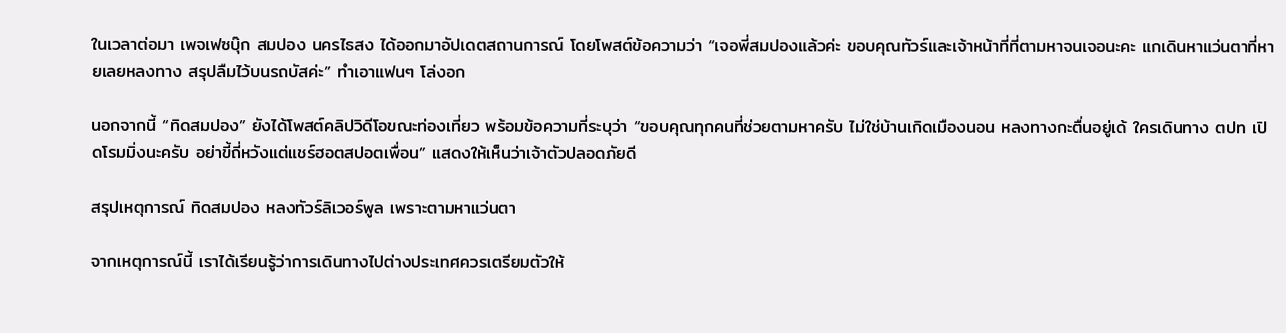ในเวลาต่อมา เพจเฟซบุ๊ก สมปอง นครไธสง ได้ออกมาอัปเดตสถานการณ์ โดยโพสต์ข้อความว่า “เจอพี่สมปองแล้วค่ะ ขอบคุณทัวร์และเจ้าหน้าที่ที่ตามหาจนเจอนะคะ แกเดินหาแว่นตาที่หายเลยหลงทาง สรุปลืมไว้บนรถบัสค่ะ” ทำเอาแฟนๆ โล่งอก

นอกจากนี้ “ทิดสมปอง” ยังได้โพสต์คลิปวิดีโอขณะท่องเที่ยว พร้อมข้อความที่ระบุว่า “ขอบคุณทุกคนที่ช่วยตามหาครับ ไม่ใช่บ้านเกิดเมืองนอน หลงทางกะตื่นอยู่เด้ ใครเดินทาง ตปท เปิดโรมมิ่งนะครับ อย่าขี้ถี่หวังแต่แชร์ฮอตสปอตเพื่อน” แสดงให้เห็นว่าเจ้าตัวปลอดภัยดี

สรุปเหตุการณ์ ทิดสมปอง หลงทัวร์ลิเวอร์พูล เพราะตามหาแว่นตา

จากเหตุการณ์นี้ เราได้เรียนรู้ว่าการเดินทางไปต่างประเทศควรเตรียมตัวให้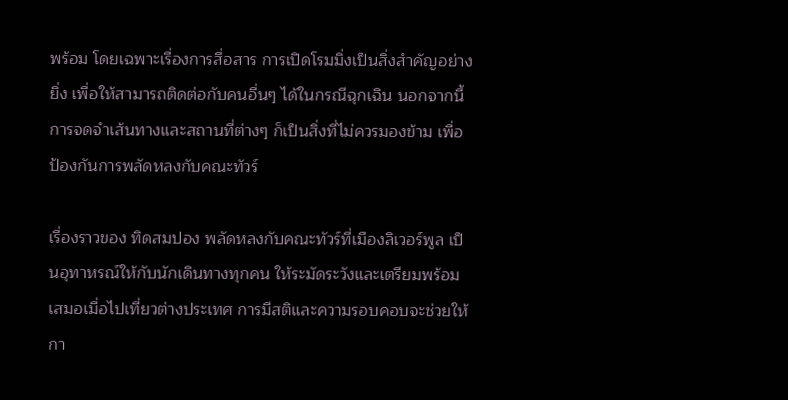พร้อม โดยเฉพาะเรื่องการสื่อสาร การเปิดโรมมิ่งเป็นสิ่งสำคัญอย่างยิ่ง เพื่อให้สามารถติดต่อกับคนอื่นๆ ได้ในกรณีฉุกเฉิน นอกจากนี้ การจดจำเส้นทางและสถานที่ต่างๆ ก็เป็นสิ่งที่ไม่ควรมองข้าม เพื่อป้องกันการพลัดหลงกับคณะทัวร์

เรื่องราวของ ทิดสมปอง พลัดหลงกับคณะทัวร์ที่เมืองลิเวอร์พูล เป็นอุทาหรณ์ให้กับนักเดินทางทุกคน ให้ระมัดระวังและเตรียมพร้อมเสมอเมื่อไปเที่ยวต่างประเทศ การมีสติและความรอบคอบจะช่วยให้กา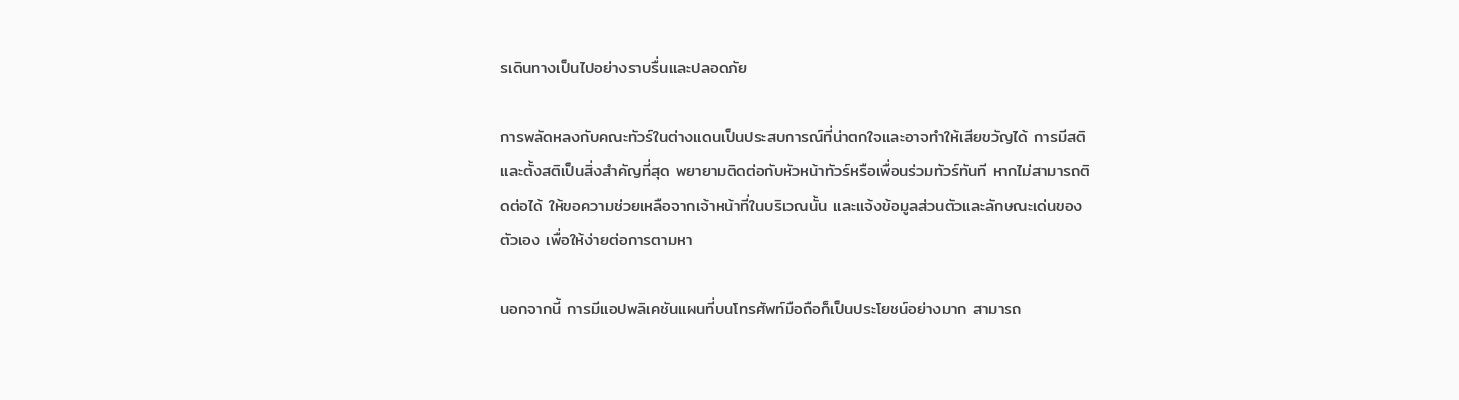รเดินทางเป็นไปอย่างราบรื่นและปลอดภัย

การพลัดหลงกับคณะทัวร์ในต่างแดนเป็นประสบการณ์ที่น่าตกใจและอาจทำให้เสียขวัญได้ การมีสติและตั้งสติเป็นสิ่งสำคัญที่สุด พยายามติดต่อกับหัวหน้าทัวร์หรือเพื่อนร่วมทัวร์ทันที หากไม่สามารถติดต่อได้ ให้ขอความช่วยเหลือจากเจ้าหน้าที่ในบริเวณนั้น และแจ้งข้อมูลส่วนตัวและลักษณะเด่นของตัวเอง เพื่อให้ง่ายต่อการตามหา

นอกจากนี้ การมีแอปพลิเคชันแผนที่บนโทรศัพท์มือถือก็เป็นประโยชน์อย่างมาก สามารถ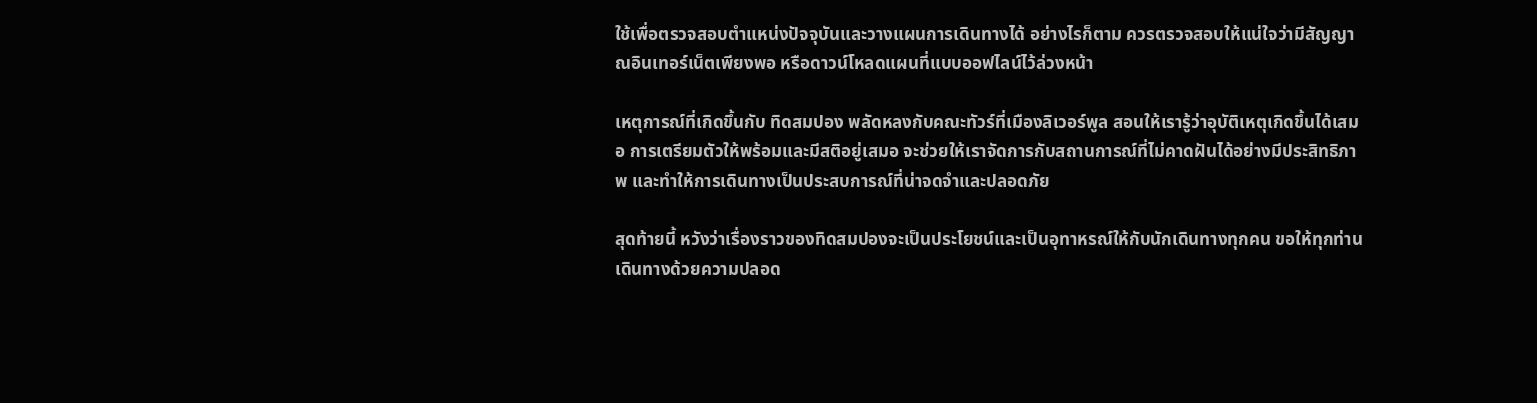ใช้เพื่อตรวจสอบตำแหน่งปัจจุบันและวางแผนการเดินทางได้ อย่างไรก็ตาม ควรตรวจสอบให้แน่ใจว่ามีสัญญาณอินเทอร์เน็ตเพียงพอ หรือดาวน์โหลดแผนที่แบบออฟไลน์ไว้ล่วงหน้า

เหตุการณ์ที่เกิดขึ้นกับ ทิดสมปอง พลัดหลงกับคณะทัวร์ที่เมืองลิเวอร์พูล สอนให้เรารู้ว่าอุบัติเหตุเกิดขึ้นได้เสมอ การเตรียมตัวให้พร้อมและมีสติอยู่เสมอ จะช่วยให้เราจัดการกับสถานการณ์ที่ไม่คาดฝันได้อย่างมีประสิทธิภาพ และทำให้การเดินทางเป็นประสบการณ์ที่น่าจดจำและปลอดภัย

สุดท้ายนี้ หวังว่าเรื่องราวของทิดสมปองจะเป็นประโยชน์และเป็นอุทาหรณ์ให้กับนักเดินทางทุกคน ขอให้ทุกท่านเดินทางด้วยความปลอด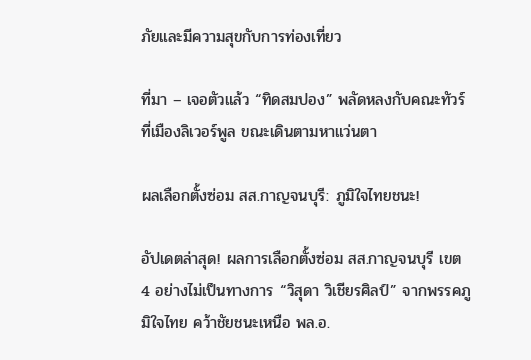ภัยและมีความสุขกับการท่องเที่ยว

ที่มา – เจอตัวแล้ว “ทิดสมปอง” พลัดหลงกับคณะทัวร์ที่เมืองลิเวอร์พูล ขณะเดินตามหาแว่นตา

ผลเลือกตั้งซ่อม สส.กาญจนบุรี: ภูมิใจไทยชนะ!

อัปเดตล่าสุด! ผลการเลือกตั้งซ่อม สส.กาญจนบุรี เขต 4 อย่างไม่เป็นทางการ “วิสุดา วิเชียรศิลป์” จากพรรคภูมิใจไทย คว้าชัยชนะเหนือ พล.อ.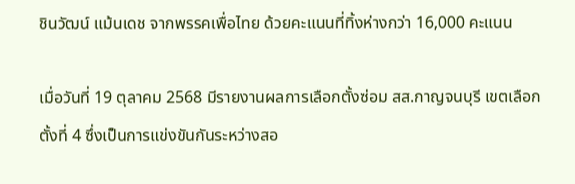ชินวัฒน์ แม้นเดช จากพรรคเพื่อไทย ด้วยคะแนนที่ทิ้งห่างกว่า 16,000 คะแนน

เมื่อวันที่ 19 ตุลาคม 2568 มีรายงานผลการเลือกตั้งซ่อม สส.กาญจนบุรี เขตเลือกตั้งที่ 4 ซึ่งเป็นการแข่งขันกันระหว่างสอ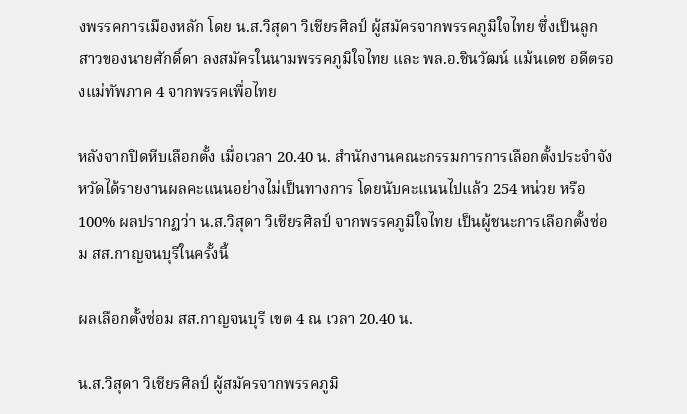งพรรคการเมืองหลัก โดย น.ส.วิสุดา วิเชียรศิลป์ ผู้สมัครจากพรรคภูมิใจไทย ซึ่งเป็นลูกสาวของนายศักดิ์ดา ลงสมัครในนามพรรคภูมิใจไทย และ พล.อ.ชินวัฒน์ แม้นเดช อดีตรองแม่ทัพภาค 4 จากพรรคเพื่อไทย

หลังจากปิดหีบเลือกตั้ง เมื่อเวลา 20.40 น. สำนักงานคณะกรรมการการเลือกตั้งประจำจังหวัดได้รายงานผลคะแนนอย่างไม่เป็นทางการ โดยนับคะแนนไปแล้ว 254 หน่วย หรือ 100% ผลปรากฏว่า น.ส.วิสุดา วิเชียรศิลป์ จากพรรคภูมิใจไทย เป็นผู้ชนะการเลือกตั้งซ่อม สส.กาญจนบุรีในครั้งนี้

ผลเลือกตั้งซ่อม สส.กาญจนบุรี เขต 4 ณ เวลา 20.40 น.

น.ส.วิสุดา วิเชียรศิลป์ ผู้สมัครจากพรรคภูมิ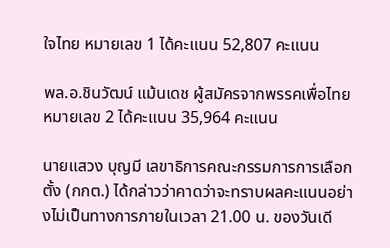ใจไทย หมายเลข 1 ได้คะแนน 52,807 คะแนน

พล.อ.ชินวัฒน์ แม้นเดช ผู้สมัครจากพรรคเพื่อไทย หมายเลข 2 ได้คะแนน 35,964 คะแนน

นายแสวง บุญมี เลขาธิการคณะกรรมการการเลือกตั้ง (กกต.) ได้กล่าวว่าคาดว่าจะทราบผลคะแนนอย่างไม่เป็นทางการภายในเวลา 21.00 น. ของวันเดี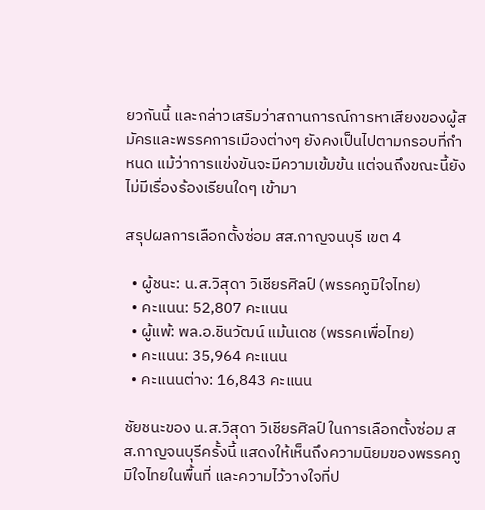ยวกันนี้ และกล่าวเสริมว่าสถานการณ์การหาเสียงของผู้สมัครและพรรคการเมืองต่างๆ ยังคงเป็นไปตามกรอบที่กำหนด แม้ว่าการแข่งขันจะมีความเข้มข้น แต่จนถึงขณะนี้ยังไม่มีเรื่องร้องเรียนใดๆ เข้ามา

สรุปผลการเลือกตั้งซ่อม สส.กาญจนบุรี เขต 4

  • ผู้ชนะ: น.ส.วิสุดา วิเชียรศิลป์ (พรรคภูมิใจไทย)
  • คะแนน: 52,807 คะแนน
  • ผู้แพ้: พล.อ.ชินวัฒน์ แม้นเดช (พรรคเพื่อไทย)
  • คะแนน: 35,964 คะแนน
  • คะแนนต่าง: 16,843 คะแนน

ชัยชนะของ น.ส.วิสุดา วิเชียรศิลป์ ในการเลือกตั้งซ่อม สส.กาญจนบุรีครั้งนี้ แสดงให้เห็นถึงความนิยมของพรรคภูมิใจไทยในพื้นที่ และความไว้วางใจที่ป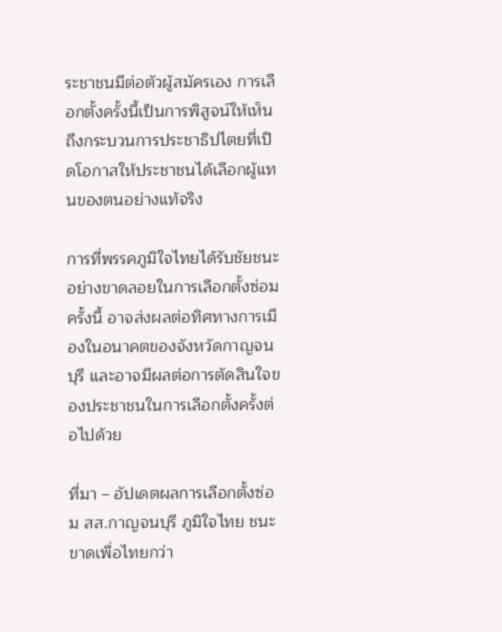ระชาชนมีต่อตัวผู้สมัครเอง การเลือกตั้งครั้งนี้เป็นการพิสูจน์ให้เห็นถึงกระบวนการประชาธิปไตยที่เปิดโอกาสให้ประชาชนได้เลือกผู้แทนของตนอย่างแท้จริง

การที่พรรคภูมิใจไทยได้รับชัยชนะอย่างขาดลอยในการเลือกตั้งซ่อมครั้งนี้ อาจส่งผลต่อทิศทางการเมืองในอนาคตของจังหวัดกาญจนบุรี และอาจมีผลต่อการตัดสินใจของประชาชนในการเลือกตั้งครั้งต่อไปด้วย

ที่มา – อัปเดตผลการเลือกตั้งซ่อม สส.กาญจนบุรี ภูมิใจไทย ชนะขาดเพื่อไทยกว่า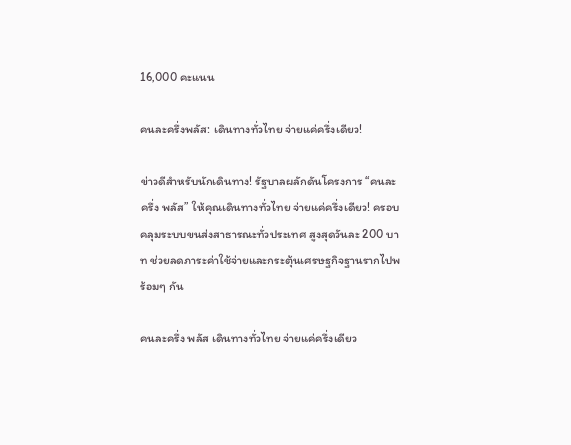16,000 คะแนน

คนละครึ่งพลัส: เดินทางทั่วไทย จ่ายแค่ครึ่งเดียว!

ข่าวดีสำหรับนักเดินทาง! รัฐบาลผลักดันโครงการ “คนละครึ่ง พลัส” ให้คุณเดินทางทั่วไทย จ่ายแค่ครึ่งเดียว! ครอบคลุมระบบขนส่งสาธารณะทั่วประเทศ สูงสุดวันละ 200 บาท ช่วยลดภาระค่าใช้จ่ายและกระตุ้นเศรษฐกิจฐานรากไปพร้อมๆ กัน

คนละครึ่ง พลัส เดินทางทั่วไทย จ่ายแค่ครึ่งเดียว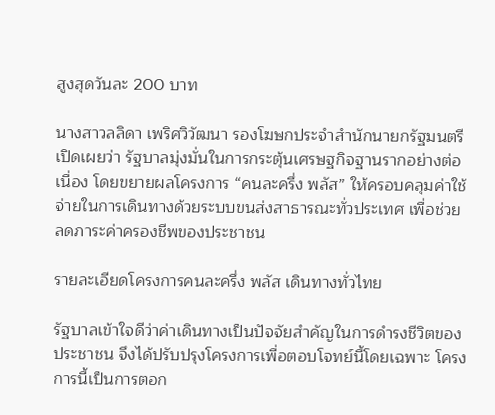สูงสุดวันละ 200 บาท

นางสาวลลิดา เพริศวิวัฒนา รองโฆษกประจำสำนักนายกรัฐมนตรี เปิดเผยว่า รัฐบาลมุ่งมั่นในการกระตุ้นเศรษฐกิจฐานรากอย่างต่อเนื่อง โดยขยายผลโครงการ “คนละครึ่ง พลัส” ให้ครอบคลุมค่าใช้จ่ายในการเดินทางด้วยระบบขนส่งสาธารณะทั่วประเทศ เพื่อช่วยลดภาระค่าครองชีพของประชาชน

รายละเอียดโครงการคนละครึ่ง พลัส เดินทางทั่วไทย

รัฐบาลเข้าใจดีว่าค่าเดินทางเป็นปัจจัยสำคัญในการดำรงชีวิตของประชาชน จึงได้ปรับปรุงโครงการเพื่อตอบโจทย์นี้โดยเฉพาะ โครงการนี้เป็นการตอก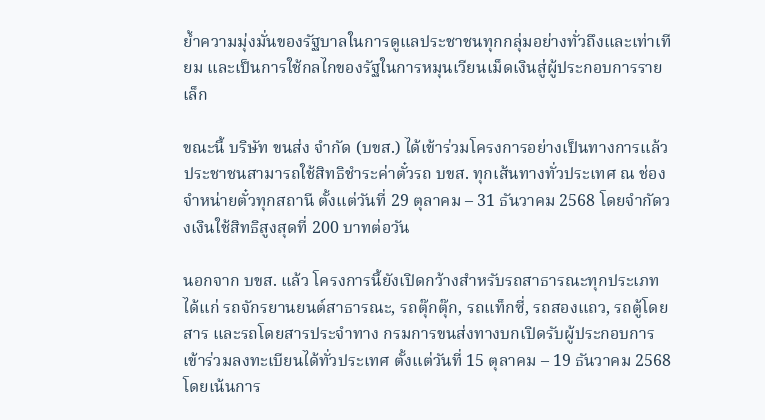ย้ำความมุ่งมั่นของรัฐบาลในการดูแลประชาชนทุกกลุ่มอย่างทั่วถึงและเท่าเทียม และเป็นการใช้กลไกของรัฐในการหมุนเวียนเม็ดเงินสู่ผู้ประกอบการรายเล็ก

ขณะนี้ บริษัท ขนส่ง จำกัด (บขส.) ได้เข้าร่วมโครงการอย่างเป็นทางการแล้ว ประชาชนสามารถใช้สิทธิชำระค่าตั๋วรถ บขส. ทุกเส้นทางทั่วประเทศ ณ ช่องจำหน่ายตั๋วทุกสถานี ตั้งแต่วันที่ 29 ตุลาคม – 31 ธันวาคม 2568 โดยจำกัดวงเงินใช้สิทธิสูงสุดที่ 200 บาทต่อวัน

นอกจาก บขส. แล้ว โครงการนี้ยังเปิดกว้างสำหรับรถสาธารณะทุกประเภท ได้แก่ รถจักรยานยนต์สาธารณะ, รถตุ๊กตุ๊ก, รถแท็กซี่, รถสองแถว, รถตู้โดยสาร และรถโดยสารประจำทาง กรมการขนส่งทางบกเปิดรับผู้ประกอบการเข้าร่วมลงทะเบียนได้ทั่วประเทศ ตั้งแต่วันที่ 15 ตุลาคม – 19 ธันวาคม 2568 โดยเน้นการ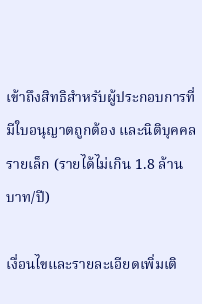เข้าถึงสิทธิสำหรับผู้ประกอบการที่มีใบอนุญาตถูกต้อง และนิติบุคคลรายเล็ก (รายได้ไม่เกิน 1.8 ล้านบาท/ปี)

เงื่อนไขและรายละเอียดเพิ่มเติ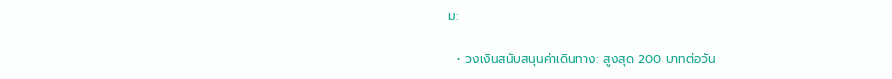ม:

  • วงเงินสนับสนุนค่าเดินทาง: สูงสุด 200 บาทต่อวัน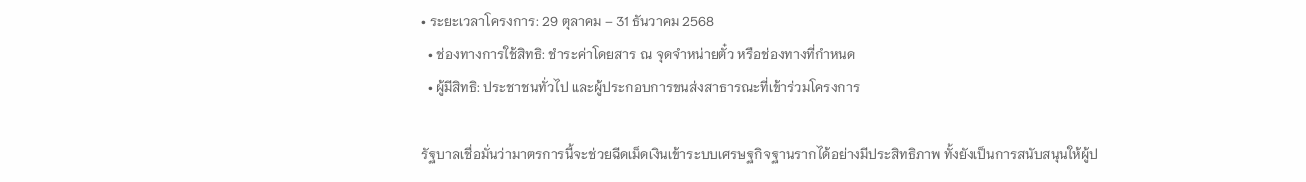• ระยะเวลาโครงการ: 29 ตุลาคม – 31 ธันวาคม 2568
  • ช่องทางการใช้สิทธิ: ชำระค่าโดยสาร ณ จุดจำหน่ายตั๋ว หรือช่องทางที่กำหนด
  • ผู้มีสิทธิ: ประชาชนทั่วไป และผู้ประกอบการขนส่งสาธารณะที่เข้าร่วมโครงการ

รัฐบาลเชื่อมั่นว่ามาตรการนี้จะช่วยฉีดเม็ดเงินเข้าระบบเศรษฐกิจฐานรากได้อย่างมีประสิทธิภาพ ทั้งยังเป็นการสนับสนุนให้ผู้ป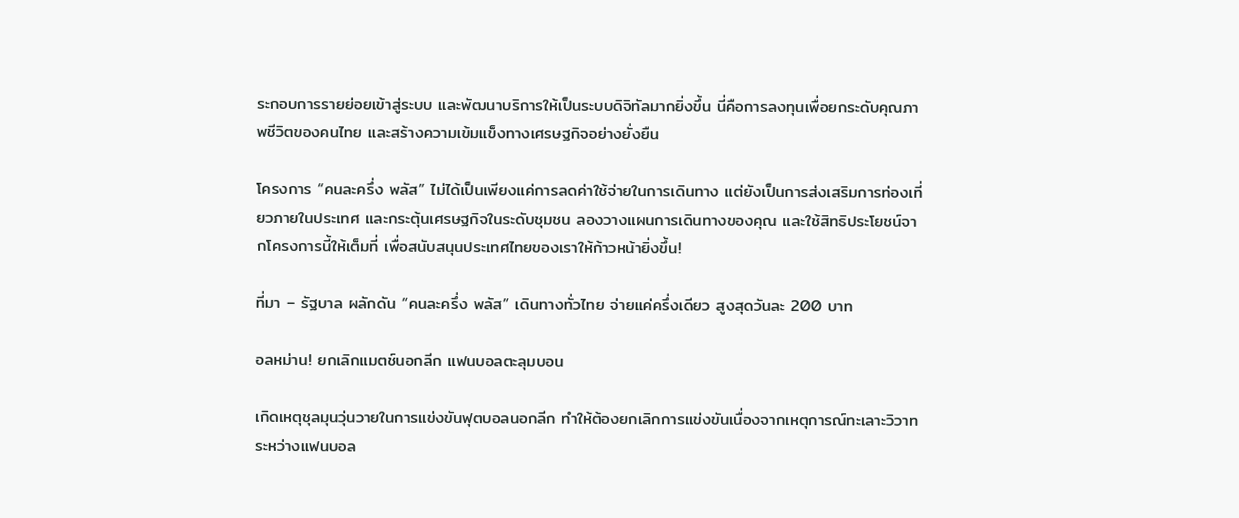ระกอบการรายย่อยเข้าสู่ระบบ และพัฒนาบริการให้เป็นระบบดิจิทัลมากยิ่งขึ้น นี่คือการลงทุนเพื่อยกระดับคุณภาพชีวิตของคนไทย และสร้างความเข้มแข็งทางเศรษฐกิจอย่างยั่งยืน

โครงการ “คนละครึ่ง พลัส” ไม่ได้เป็นเพียงแค่การลดค่าใช้จ่ายในการเดินทาง แต่ยังเป็นการส่งเสริมการท่องเที่ยวภายในประเทศ และกระตุ้นเศรษฐกิจในระดับชุมชน ลองวางแผนการเดินทางของคุณ และใช้สิทธิประโยชน์จากโครงการนี้ให้เต็มที่ เพื่อสนับสนุนประเทศไทยของเราให้ก้าวหน้ายิ่งขึ้น!

ที่มา – รัฐบาล ผลักดัน “คนละครึ่ง พลัส” เดินทางทั่วไทย จ่ายแค่ครึ่งเดียว สูงสุดวันละ 200 บาท

อลหม่าน! ยกเลิกแมตช์นอกลีก แฟนบอลตะลุมบอน

เกิดเหตุชุลมุนวุ่นวายในการแข่งขันฟุตบอลนอกลีก ทำให้ต้องยกเลิกการแข่งขันเนื่องจากเหตุการณ์ทะเลาะวิวาทระหว่างแฟนบอล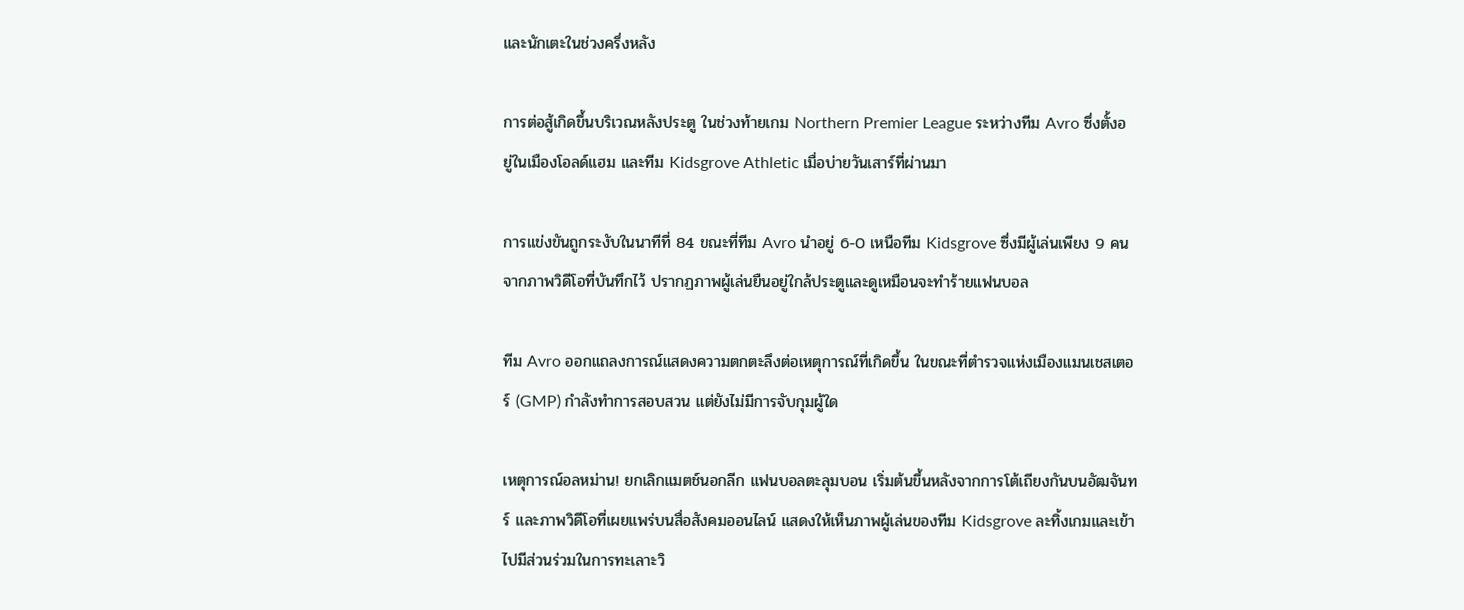และนักเตะในช่วงครึ่งหลัง

การต่อสู้เกิดขึ้นบริเวณหลังประตู ในช่วงท้ายเกม Northern Premier League ระหว่างทีม Avro ซึ่งตั้งอยู่ในเมืองโอลด์แฮม และทีม Kidsgrove Athletic เมื่อบ่ายวันเสาร์ที่ผ่านมา

การแข่งขันถูกระงับในนาทีที่ 84 ขณะที่ทีม Avro นำอยู่ 6-0 เหนือทีม Kidsgrove ซึ่งมีผู้เล่นเพียง 9 คน จากภาพวิดีโอที่บันทึกไว้ ปรากฏภาพผู้เล่นยืนอยู่ใกล้ประตูและดูเหมือนจะทำร้ายแฟนบอล

ทีม Avro ออกแถลงการณ์แสดงความตกตะลึงต่อเหตุการณ์ที่เกิดขึ้น ในขณะที่ตำรวจแห่งเมืองแมนเชสเตอร์ (GMP) กำลังทำการสอบสวน แต่ยังไม่มีการจับกุมผู้ใด

เหตุการณ์อลหม่าน! ยกเลิกแมตช์นอกลีก แฟนบอลตะลุมบอน เริ่มต้นขึ้นหลังจากการโต้เถียงกันบนอัฒจันทร์ และภาพวิดีโอที่เผยแพร่บนสื่อสังคมออนไลน์ แสดงให้เห็นภาพผู้เล่นของทีม Kidsgrove ละทิ้งเกมและเข้าไปมีส่วนร่วมในการทะเลาะวิ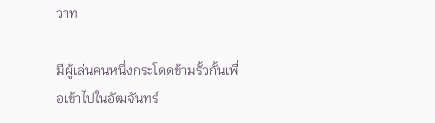วาท

มีผู้เล่นคนหนึ่งกระโดดข้ามรั้วกั้นเพื่อเข้าไปในอัฒจันทร์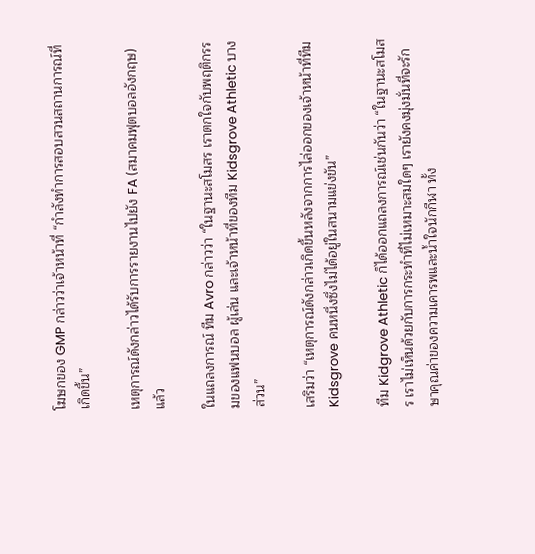โฆษกของ GMP กล่าวว่าเจ้าหน้าที่ “กำลังทำการสอบสวนสถานการณ์ที่เกิดขึ้น”

เหตุการณ์ดังกล่าวได้รับการรายงานไปยัง FA (สมาคมฟุตบอลอังกฤษ) แล้ว

ในแถลงการณ์ ทีม Avro กล่าวว่า “ในฐานะสโมสร เราตกใจกับพฤติกรรมของแฟนบอล ผู้เล่น และเจ้าหน้าที่ของทีม Kidsgrove Athletic บางส่วน”

เสริมว่า “เหตุการณ์ดังกล่าวเกิดขึ้นหลังจากการไล่ออกของเจ้าหน้าที่ทีม Kidsgrove คนหนึ่งซึ่งไม่ได้อยู่ในสนามแข่งขัน”

ทีม Kidgrove Athletic ก็ได้ออกแถลงการณ์เช่นกันว่า “ในฐานะสโมสร เราไม่เห็นด้วยกับการกระทำที่ไม่เหมาะสมใดๆ เรายังคงมุ่งมั่นที่จะรักษาคุณค่าของความเคารพและน้ำใจนักกีฬา ทั้ง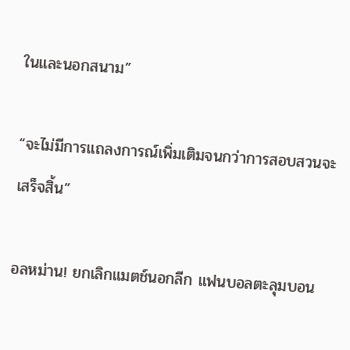ในและนอกสนาม”

“จะไม่มีการแถลงการณ์เพิ่มเติมจนกว่าการสอบสวนจะเสร็จสิ้น”

อลหม่าน! ยกเลิกแมตช์นอกลีก แฟนบอลตะลุมบอน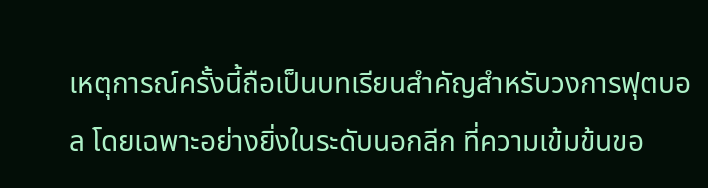เหตุการณ์ครั้งนี้ถือเป็นบทเรียนสำคัญสำหรับวงการฟุตบอล โดยเฉพาะอย่างยิ่งในระดับนอกลีก ที่ความเข้มข้นขอ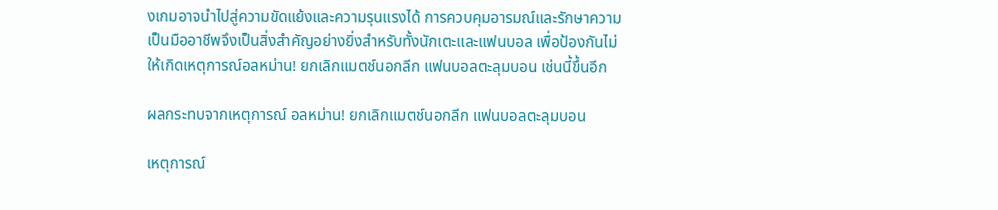งเกมอาจนำไปสู่ความขัดแย้งและความรุนแรงได้ การควบคุมอารมณ์และรักษาความเป็นมืออาชีพจึงเป็นสิ่งสำคัญอย่างยิ่งสำหรับทั้งนักเตะและแฟนบอล เพื่อป้องกันไม่ให้เกิดเหตุการณ์อลหม่าน! ยกเลิกแมตช์นอกลีก แฟนบอลตะลุมบอน เช่นนี้ขึ้นอีก

ผลกระทบจากเหตุการณ์ อลหม่าน! ยกเลิกแมตช์นอกลีก แฟนบอลตะลุมบอน

เหตุการณ์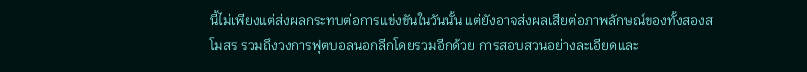นี้ไม่เพียงแต่ส่งผลกระทบต่อการแข่งขันในวันนั้น แต่ยังอาจส่งผลเสียต่อภาพลักษณ์ของทั้งสองสโมสร รวมถึงวงการฟุตบอลนอกลีกโดยรวมอีกด้วย การสอบสวนอย่างละเอียดและ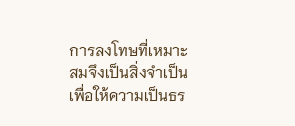การลงโทษที่เหมาะสมจึงเป็นสิ่งจำเป็น เพื่อให้ความเป็นธร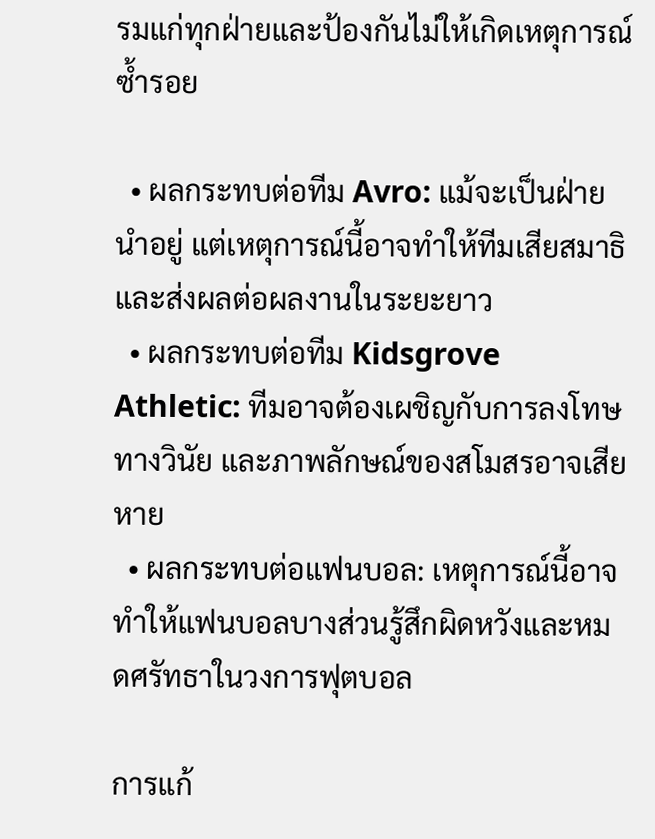รมแก่ทุกฝ่ายและป้องกันไม่ให้เกิดเหตุการณ์ซ้ำรอย

  • ผลกระทบต่อทีม Avro: แม้จะเป็นฝ่ายนำอยู่ แต่เหตุการณ์นี้อาจทำให้ทีมเสียสมาธิและส่งผลต่อผลงานในระยะยาว
  • ผลกระทบต่อทีม Kidsgrove Athletic: ทีมอาจต้องเผชิญกับการลงโทษทางวินัย และภาพลักษณ์ของสโมสรอาจเสียหาย
  • ผลกระทบต่อแฟนบอล: เหตุการณ์นี้อาจทำให้แฟนบอลบางส่วนรู้สึกผิดหวังและหมดศรัทธาในวงการฟุตบอล

การแก้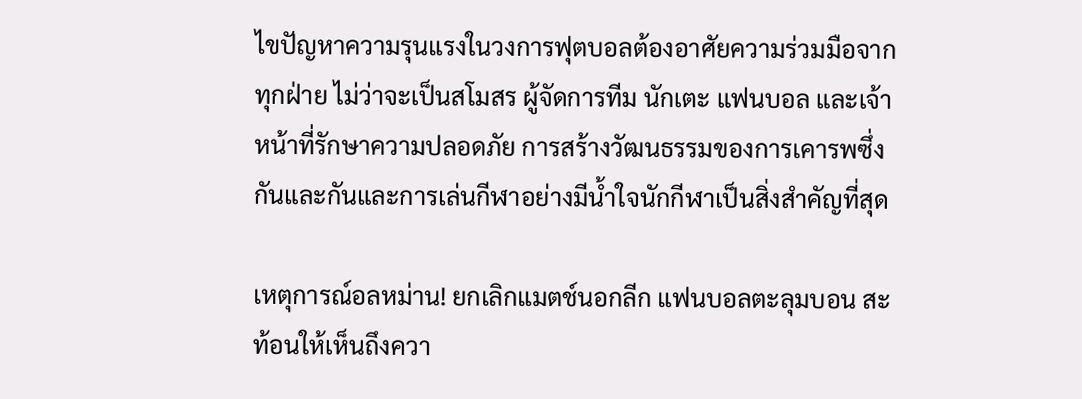ไขปัญหาความรุนแรงในวงการฟุตบอลต้องอาศัยความร่วมมือจากทุกฝ่าย ไม่ว่าจะเป็นสโมสร ผู้จัดการทีม นักเตะ แฟนบอล และเจ้าหน้าที่รักษาความปลอดภัย การสร้างวัฒนธรรมของการเคารพซึ่งกันและกันและการเล่นกีฬาอย่างมีน้ำใจนักกีฬาเป็นสิ่งสำคัญที่สุด

เหตุการณ์อลหม่าน! ยกเลิกแมตช์นอกลีก แฟนบอลตะลุมบอน สะท้อนให้เห็นถึงควา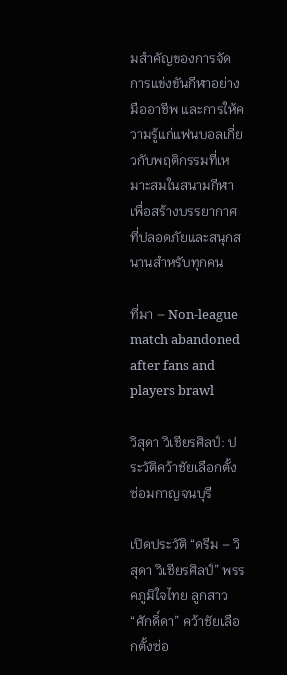มสำคัญของการจัดการแข่งขันกีฬาอย่างมืออาชีพ และการให้ความรู้แก่แฟนบอลเกี่ยวกับพฤติกรรมที่เหมาะสมในสนามกีฬา เพื่อสร้างบรรยากาศที่ปลอดภัยและสนุกสนานสำหรับทุกคน

ที่มา – Non-league match abandoned after fans and players brawl

วิสุดา วิเชียรศิลป์: ประวัติคว้าชัยเลือกตั้งซ่อมกาญจนบุรี

เปิดประวัติ “ดรีม – วิสุดา วิเชียรศิลป์” พรรคภูมิใจไทย ลูกสาว “ศักดิ์ดา” คว้าชัยเลือกตั้งซ่อ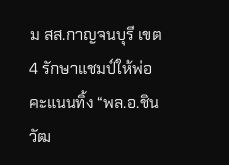ม สส.กาญจนบุรี เขต 4 รักษาแชมป์ให้พ่อ คะแนนทิ้ง “พล.อ.ชินวัฒ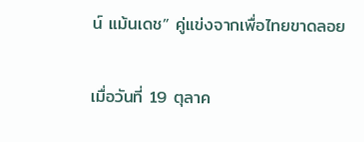น์ แม้นเดช” คู่แข่งจากเพื่อไทยขาดลอย

เมื่อวันที่ 19 ตุลาค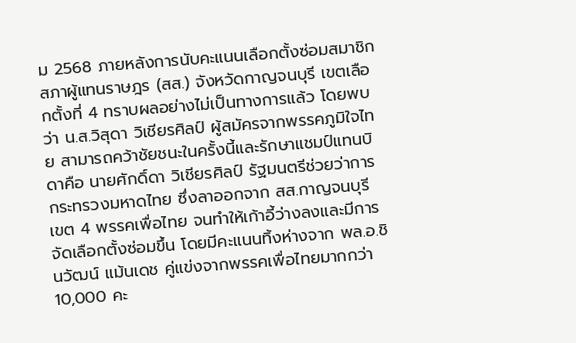ม 2568 ภายหลังการนับคะแนนเลือกตั้งซ่อมสมาชิกสภาผู้แทนราษฎร (สส.) จังหวัดกาญจนบุรี เขตเลือกตั้งที่ 4 ทราบผลอย่างไม่เป็นทางการแล้ว โดยพบว่า น.ส.วิสุดา วิเชียรศิลป์ ผู้สมัครจากพรรคภูมิใจไทย สามารถคว้าชัยชนะในครั้งนี้และรักษาแชมป์แทนบิดาคือ นายศักดิ์ดา วิเชียรศิลป์ รัฐมนตรีช่วยว่าการกระทรวงมหาดไทย ซึ่งลาออกจาก สส.กาญจนบุรี เขต 4 พรรคเพื่อไทย จนทำให้เก้าอี้ว่างลงและมีการจัดเลือกตั้งซ่อมขึ้น โดยมีคะแนนทิ้งห่างจาก พล.อ.ชินวัฒน์ แม้นเดช คู่แข่งจากพรรคเพื่อไทยมากกว่า 10,000 คะ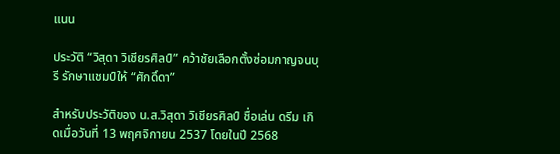แนน

ประวัติ “วิสุดา วิเชียรศิลป์” คว้าชัยเลือกตั้งซ่อมกาญจนบุรี รักษาแชมป์ให้ “ศักดิ์ดา”

สำหรับประวัติของ น.ส.วิสุดา วิเชียรศิลป์ ชื่อเล่น ดรีม เกิดเมื่อวันที่ 13 พฤศจิกายน 2537 โดยในปี 2568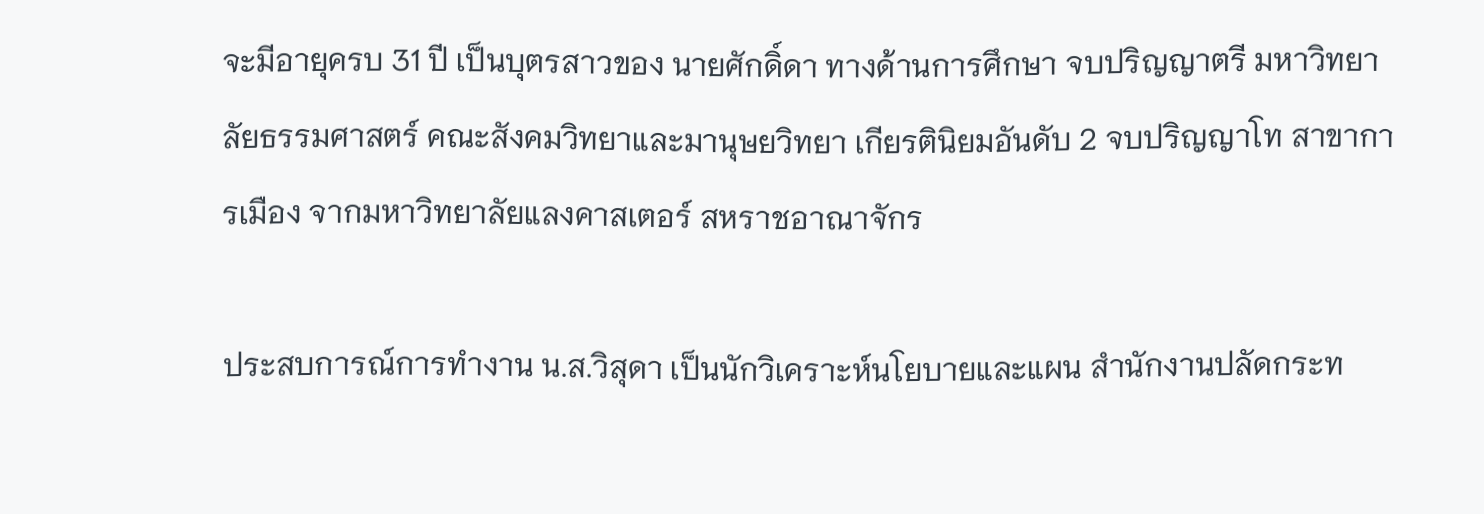จะมีอายุครบ 31 ปี เป็นบุตรสาวของ นายศักดิ์ดา ทางด้านการศึกษา จบปริญญาตรี มหาวิทยาลัยธรรมศาสตร์ คณะสังคมวิทยาและมานุษยวิทยา เกียรตินิยมอันดับ 2 จบปริญญาโท สาขาการเมือง จากมหาวิทยาลัยแลงคาสเตอร์ สหราชอาณาจักร

ประสบการณ์การทำงาน น.ส.วิสุดา เป็นนักวิเคราะห์นโยบายและแผน สำนักงานปลัดกระท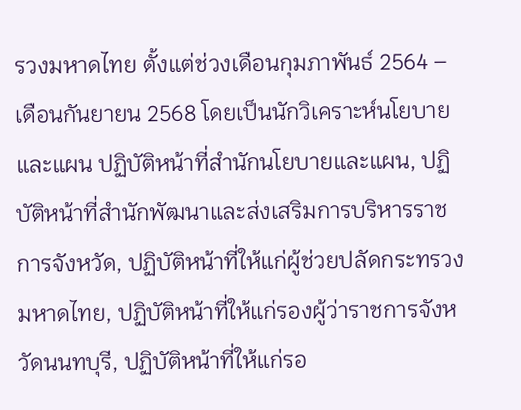รวงมหาดไทย ตั้งแต่ช่วงเดือนกุมภาพันธ์ 2564 – เดือนกันยายน 2568 โดยเป็นนักวิเคราะห์นโยบายและแผน ปฏิบัติหน้าที่สำนักนโยบายและแผน, ปฏิบัติหน้าที่สำนักพัฒนาและส่งเสริมการบริหารราชการจังหวัด, ปฏิบัติหน้าที่ให้แก่ผู้ช่วยปลัดกระทรวงมหาดไทย, ปฏิบัติหน้าที่ให้แก่รองผู้ว่าราชการจังหวัดนนทบุรี, ปฏิบัติหน้าที่ให้แก่รอ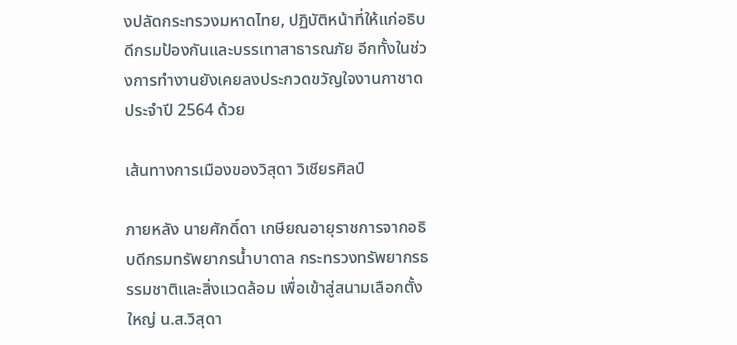งปลัดกระทรวงมหาดไทย, ปฏิบัติหน้าที่ให้แก่อธิบดีกรมป้องกันและบรรเทาสาธารณภัย อีกทั้งในช่วงการทำงานยังเคยลงประกวดขวัญใจงานกาชาดประจำปี 2564 ด้วย

เส้นทางการเมืองของวิสุดา วิเชียรศิลป์

ภายหลัง นายศักดิ์ดา เกษียณอายุราชการจากอธิบดีกรมทรัพยากรน้ำบาดาล กระทรวงทรัพยากรธรรมชาติและสิ่งแวดล้อม เพื่อเข้าสู่สนามเลือกตั้งใหญ่ น.ส.วิสุดา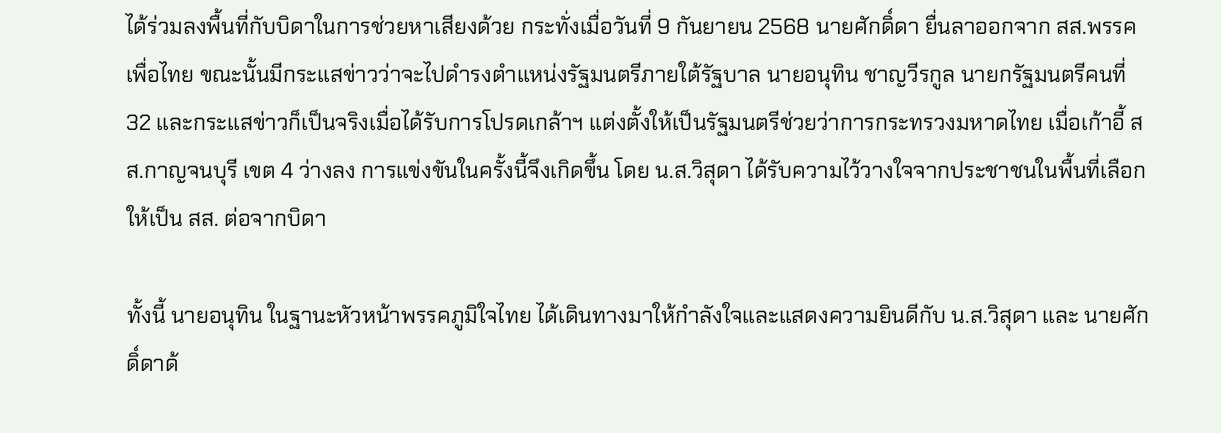ได้ร่วมลงพื้นที่กับบิดาในการช่วยหาเสียงด้วย กระทั่งเมื่อวันที่ 9 กันยายน 2568 นายศักดิ์ดา ยื่นลาออกจาก สส.พรรคเพื่อไทย ขณะนั้นมีกระแสข่าวว่าจะไปดำรงตำแหน่งรัฐมนตรีภายใต้รัฐบาล นายอนุทิน ชาญวีรกูล นายกรัฐมนตรีคนที่ 32 และกระแสข่าวก็เป็นจริงเมื่อได้รับการโปรดเกล้าฯ แต่งตั้งให้เป็นรัฐมนตรีช่วยว่าการกระทรวงมหาดไทย เมื่อเก้าอี้ สส.กาญจนบุรี เขต 4 ว่างลง การแข่งขันในครั้งนี้จึงเกิดขึ้น โดย น.ส.วิสุดา ได้รับความไว้วางใจจากประชาชนในพื้นที่เลือกให้เป็น สส. ต่อจากบิดา

ทั้งนี้ นายอนุทิน ในฐานะหัวหน้าพรรคภูมิใจไทย ได้เดินทางมาให้กำลังใจและแสดงความยินดีกับ น.ส.วิสุดา และ นายศักดิ์ดาด้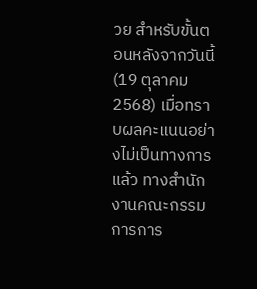วย สำหรับขั้นตอนหลังจากวันนี้ (19 ตุลาคม 2568) เมื่อทราบผลคะแนนอย่างไม่เป็นทางการแล้ว ทางสำนักงานคณะกรรมการการ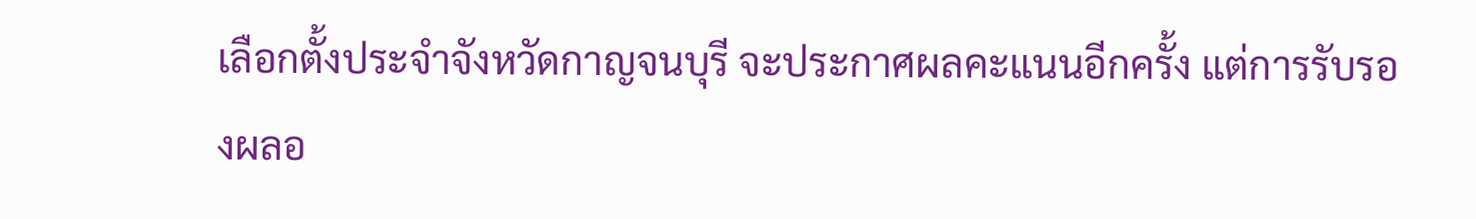เลือกตั้งประจำจังหวัดกาญจนบุรี จะประกาศผลคะแนนอีกครั้ง แต่การรับรองผลอ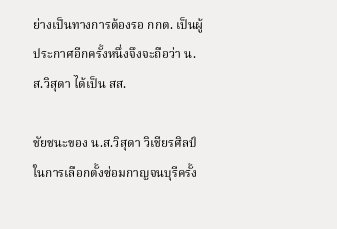ย่างเป็นทางการต้องรอ กกต. เป็นผู้ประกาศอีกครั้งหนึ่งจึงจะถือว่า น.ส.วิสุดา ได้เป็น สส.

ชัยชนะของ น.ส.วิสุดา วิเชียรศิลป์ ในการเลือกตั้งซ่อมกาญจนบุรีครั้ง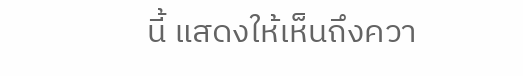นี้ แสดงให้เห็นถึงควา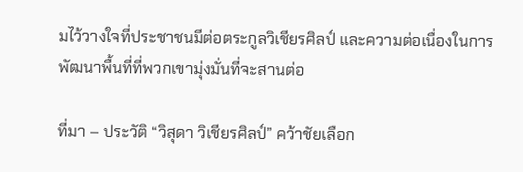มไว้วางใจที่ประชาชนมีต่อตระกูลวิเชียรศิลป์ และความต่อเนื่องในการพัฒนาพื้นที่ที่พวกเขามุ่งมั่นที่จะสานต่อ

ที่มา – ประวัติ “วิสุดา วิเชียรศิลป์” คว้าชัยเลือก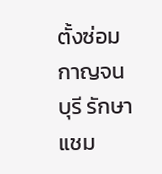ตั้งซ่อมกาญจนบุรี รักษาแชม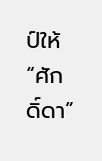ป์ให้ “ศักดิ์ดา”